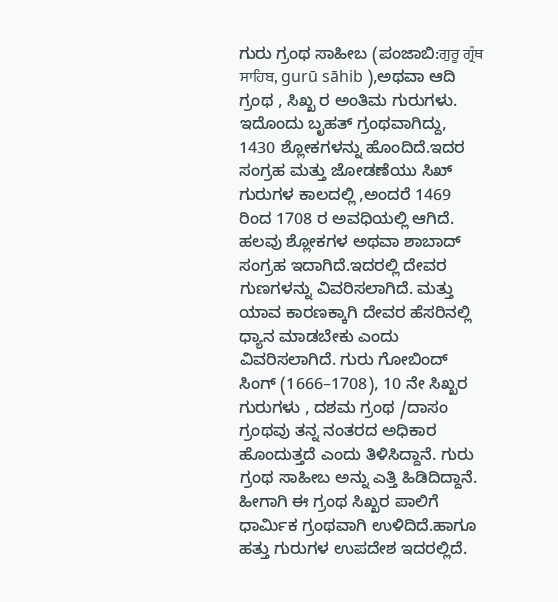ಗುರು ಗ್ರಂಥ ಸಾಹೀಬ (ಪಂಜಾಬಿ:ਗੁਰੂ ਗ੍ਰੰਥ ਸਾਹਿਬ, gurū sāhib ),ಅಥವಾ ಆದಿ ಗ್ರಂಥ , ಸಿಖ್ಖ ರ ಅಂತಿಮ ಗುರುಗಳು. ಇದೊಂದು ಬೃಹತ್ ಗ್ರಂಥವಾಗಿದ್ದು, 1430 ಶ್ಲೋಕಗಳನ್ನು ಹೊಂದಿದೆ.ಇದರ ಸಂಗ್ರಹ ಮತ್ತು ಜೋಡಣೆಯು ಸಿಖ್ ಗುರುಗಳ ಕಾಲದಲ್ಲಿ ,ಅಂದರೆ 1469 ರಿಂದ 1708 ರ ಅವಧಿಯಲ್ಲಿ ಆಗಿದೆ. ಹಲವು ಶ್ಲೋಕಗಳ ಅಥವಾ ಶಾಬಾದ್ ಸಂಗ್ರಹ ಇದಾಗಿದೆ.ಇದರಲ್ಲಿ ದೇವರ ಗುಣಗಳನ್ನು ವಿವರಿಸಲಾಗಿದೆ. ಮತ್ತು ಯಾವ ಕಾರಣಕ್ಕಾಗಿ ದೇವರ ಹೆಸರಿನಲ್ಲಿ ಧ್ಯಾನ ಮಾಡಬೇಕು ಎಂದು ವಿವರಿಸಲಾಗಿದೆ. ಗುರು ಗೋಬಿಂದ್ ಸಿಂಗ್ (1666–1708), 10 ನೇ ಸಿಖ್ಖರ ಗುರುಗಳು , ದಶಮ ಗ್ರಂಥ /ದಾಸಂ ಗ್ರಂಥವು ತನ್ನ ನಂತರದ ಅಧಿಕಾರ ಹೊಂದುತ್ತದೆ ಎಂದು ತಿಳಿಸಿದ್ದಾನೆ. ಗುರು ಗ್ರಂಥ ಸಾಹೀಬ ಅನ್ನು ಎತ್ತಿ ಹಿಡಿದಿದ್ದಾನೆ. ಹೀಗಾಗಿ ಈ ಗ್ರಂಥ ಸಿಖ್ಖರ ಪಾಲಿಗೆ ಧಾರ್ಮಿಕ ಗ್ರಂಥವಾಗಿ ಉಳಿದಿದೆ.ಹಾಗೂ ಹತ್ತು ಗುರುಗಳ ಉಪದೇಶ ಇದರಲ್ಲಿದೆ.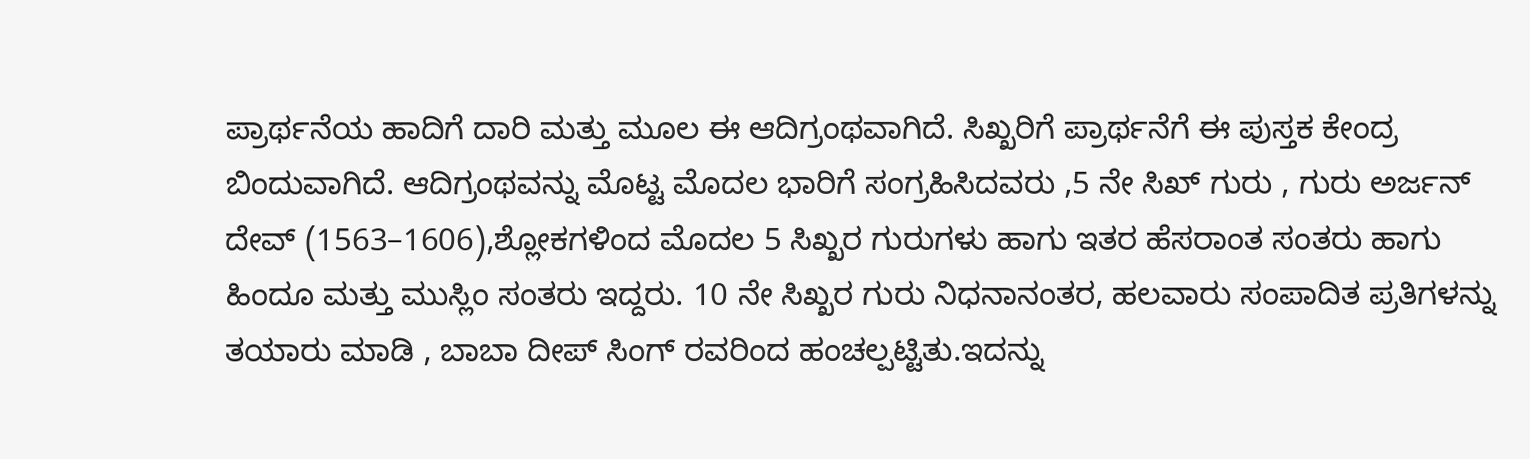ಪ್ರಾರ್ಥನೆಯ ಹಾದಿಗೆ ದಾರಿ ಮತ್ತು ಮೂಲ ಈ ಆದಿಗ್ರಂಥವಾಗಿದೆ. ಸಿಖ್ಖರಿಗೆ ಪ್ರಾರ್ಥನೆಗೆ ಈ ಪುಸ್ತಕ ಕೇಂದ್ರ ಬಿಂದುವಾಗಿದೆ. ಆದಿಗ್ರಂಥವನ್ನು ಮೊಟ್ಟ ಮೊದಲ ಭಾರಿಗೆ ಸಂಗ್ರಹಿಸಿದವರು ,5 ನೇ ಸಿಖ್ ಗುರು , ಗುರು ಅರ್ಜನ್ ದೇವ್ (1563–1606),ಶ್ಲೋಕಗಳಿಂದ ಮೊದಲ 5 ಸಿಖ್ಖರ ಗುರುಗಳು ಹಾಗು ಇತರ ಹೆಸರಾಂತ ಸಂತರು ಹಾಗು ಹಿಂದೂ ಮತ್ತು ಮುಸ್ಲಿಂ ಸಂತರು ಇದ್ದರು. 10 ನೇ ಸಿಖ್ಖರ ಗುರು ನಿಧನಾನಂತರ, ಹಲವಾರು ಸಂಪಾದಿತ ಪ್ರತಿಗಳನ್ನು ತಯಾರು ಮಾಡಿ , ಬಾಬಾ ದೀಪ್ ಸಿಂಗ್ ರವರಿಂದ ಹಂಚಲ್ಪಟ್ಟಿತು.ಇದನ್ನು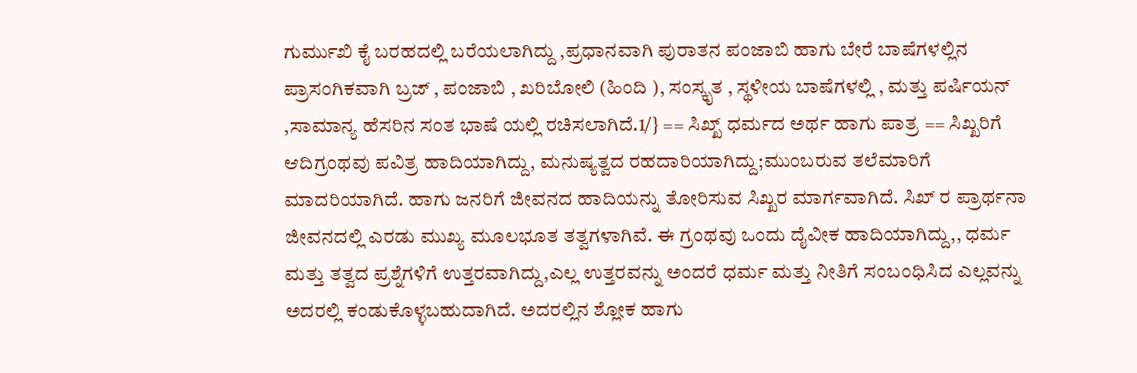ಗುರ್ಮುಖಿ ಕೈ ಬರಹದಲ್ಲಿ ಬರೆಯಲಾಗಿದ್ದು ,ಪ್ರಧಾನವಾಗಿ ಪುರಾತನ ಪಂಜಾಬಿ ಹಾಗು ಬೇರೆ ಬಾಷೆಗಳಲ್ಲಿನ ಪ್ರಾಸಂಗಿಕವಾಗಿ ಬ್ರಜ್ , ಪಂಜಾಬಿ , ಖರಿಬೋಲಿ (ಹಿಂದಿ ), ಸಂಸ್ಕೃತ , ಸ್ಥಳೀಯ ಬಾಷೆಗಳಲ್ಲಿ , ಮತ್ತು ಪರ್ಷಿಯನ್ ,ಸಾಮಾನ್ಯ ಹೆಸರಿನ ಸಂತ ಭಾಷೆ ಯಲ್ಲಿ ರಚಿಸಲಾಗಿದೆ.1/} == ಸಿಖ್ಖ್ ಧರ್ಮದ ಅರ್ಥ ಹಾಗು ಪಾತ್ರ == ಸಿಖ್ಖರಿಗೆ ಆದಿಗ್ರಂಥವು ಪವಿತ್ರ ಹಾದಿಯಾಗಿದ್ದು, ಮನುಷ್ಯತ್ವದ ರಹದಾರಿಯಾಗಿದ್ದು;ಮುಂಬರುವ ತಲೆಮಾರಿಗೆ ಮಾದರಿಯಾಗಿದೆ. ಹಾಗು ಜನರಿಗೆ ಜೀವನದ ಹಾದಿಯನ್ನು ತೋರಿಸುವ ಸಿಖ್ಖರ ಮಾರ್ಗವಾಗಿದೆ. ಸಿಖ್ ರ ಪ್ರಾರ್ಥನಾ ಜೀವನದಲ್ಲಿ ಎರಡು ಮುಖ್ಯ ಮೂಲಭೂತ ತತ್ವಗಳಾಗಿವೆ. ಈ ಗ್ರಂಥವು ಒಂದು ದೈವೀಕ ಹಾದಿಯಾಗಿದ್ದು,, ಧರ್ಮ ಮತ್ತು ತತ್ವದ ಪ್ರಶ್ನೆಗಳಿಗೆ ಉತ್ತರವಾಗಿದ್ದು,ಎಲ್ಲ ಉತ್ತರವನ್ನು ಅಂದರೆ ಧರ್ಮ ಮತ್ತು ನೀತಿಗೆ ಸಂಬಂಧಿಸಿದ ಎಲ್ಲವನ್ನು ಅದರಲ್ಲಿ ಕಂಡುಕೊಳ್ಳಬಹುದಾಗಿದೆ. ಅದರಲ್ಲಿನ ಶ್ಲೋಕ ಹಾಗು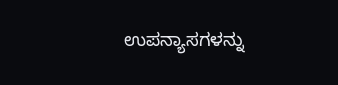ಉಪನ್ಯಾಸಗಳನ್ನು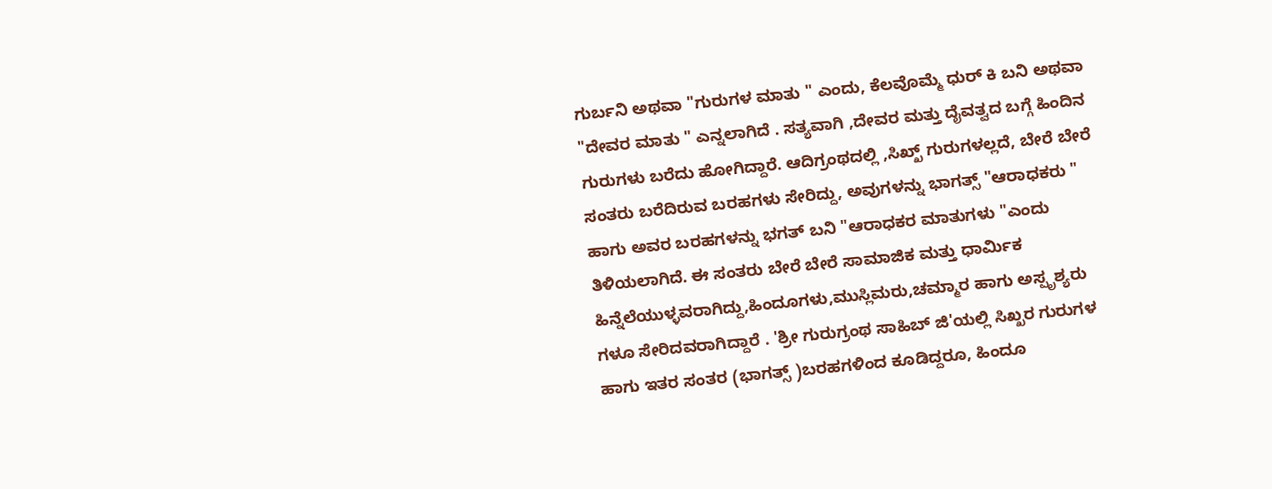ಗುರ್ಬನಿ ಅಥವಾ "ಗುರುಗಳ ಮಾತು " ಎಂದು, ಕೆಲವೊಮ್ಮೆ ಧುರ್ ಕಿ ಬನಿ ಅಥವಾ "ದೇವರ ಮಾತು " ಎನ್ನಲಾಗಿದೆ . ಸತ್ಯವಾಗಿ ,ದೇವರ ಮತ್ತು ದೈವತ್ವದ ಬಗ್ಗೆ ಹಿಂದಿನ ಗುರುಗಳು ಬರೆದು ಹೋಗಿದ್ದಾರೆ. ಆದಿಗ್ರಂಥದಲ್ಲಿ ,ಸಿಖ್ಖ್ ಗುರುಗಳಲ್ಲದೆ, ಬೇರೆ ಬೇರೆ ಸಂತರು ಬರೆದಿರುವ ಬರಹಗಳು ಸೇರಿದ್ದು, ಅವುಗಳನ್ನು ಭಾಗತ್ಸ್ "ಆರಾಧಕರು " ಹಾಗು ಅವರ ಬರಹಗಳನ್ನು ಭಗತ್ ಬನಿ "ಆರಾಧಕರ ಮಾತುಗಳು "ಎಂದು ತಿಳಿಯಲಾಗಿದೆ. ಈ ಸಂತರು ಬೇರೆ ಬೇರೆ ಸಾಮಾಜಿಕ ಮತ್ತು ಧಾರ್ಮಿಕ ಹಿನ್ನೆಲೆಯುಳ್ಳವರಾಗಿದ್ದು,ಹಿಂದೂಗಳು,ಮುಸ್ಲಿಮರು,ಚಮ್ಮಾರ ಹಾಗು ಅಸ್ಪೃಶ್ಯರು ಗಳೂ ಸೇರಿದವರಾಗಿದ್ದಾರೆ . 'ಶ್ರೀ ಗುರುಗ್ರಂಥ ಸಾಹಿಬ್ ಜಿ'ಯಲ್ಲಿ ಸಿಖ್ಖರ ಗುರುಗಳ ಹಾಗು ಇತರ ಸಂತರ (ಭಾಗತ್ಸ್ )ಬರಹಗಳಿಂದ ಕೂಡಿದ್ದರೂ, ಹಿಂದೂ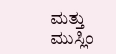ಮತ್ತು ಮುಸ್ಲಿಂ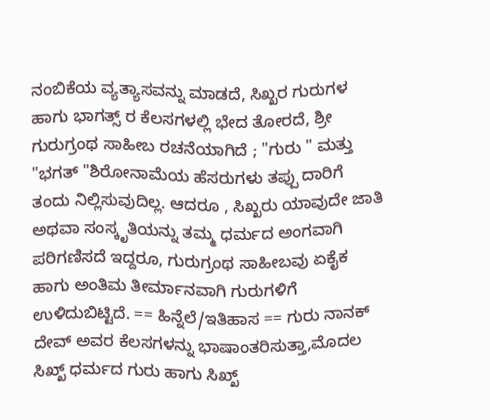ನಂಬಿಕೆಯ ವ್ಯತ್ಯಾಸವನ್ನು ಮಾಡದೆ, ಸಿಖ್ಖರ ಗುರುಗಳ ಹಾಗು ಭಾಗತ್ಸ್ ರ ಕೆಲಸಗಳಲ್ಲಿ ಭೇದ ತೋರದೆ, ಶ್ರೀ ಗುರುಗ್ರಂಥ ಸಾಹೀಬ ರಚನೆಯಾಗಿದೆ ; "ಗುರು " ಮತ್ತು "ಭಗತ್ "ಶಿರೋನಾಮೆಯ ಹೆಸರುಗಳು ತಪ್ಪು ದಾರಿಗೆ ತಂದು ನಿಲ್ಲಿಸುವುದಿಲ್ಲ. ಆದರೂ , ಸಿಖ್ಖರು ಯಾವುದೇ ಜಾತಿ ಅಥವಾ ಸಂಸ್ಕೃತಿಯನ್ನು ತಮ್ಮ ಧರ್ಮದ ಅಂಗವಾಗಿ ಪರಿಗಣಿಸದೆ ಇದ್ದರೂ, ಗುರುಗ್ರಂಥ ಸಾಹೀಬವು ಏಕೈಕ ಹಾಗು ಅಂತಿಮ ತೀರ್ಮಾನವಾಗಿ ಗುರುಗಳಿಗೆ ಉಳಿದುಬಿಟ್ಟಿದೆ. == ಹಿನ್ನೆಲೆ/ಇತಿಹಾಸ == ಗುರು ನಾನಕ್ ದೇವ್ ಅವರ ಕೆಲಸಗಳನ್ನು ಭಾಷಾಂತರಿಸುತ್ತಾ,ಮೊದಲ ಸಿಖ್ಖ್ ಧರ್ಮದ ಗುರು ಹಾಗು ಸಿಖ್ಖ್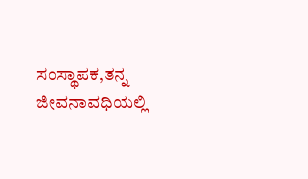ಸಂಸ್ಥಾಪಕ,ತನ್ನ ಜೀವನಾವಧಿಯಲ್ಲಿ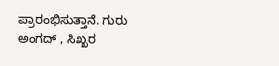ಪ್ರಾರಂಭಿಸುತ್ತಾನೆ. ಗುರು ಅಂಗದ್ , ಸಿಖ್ಖರ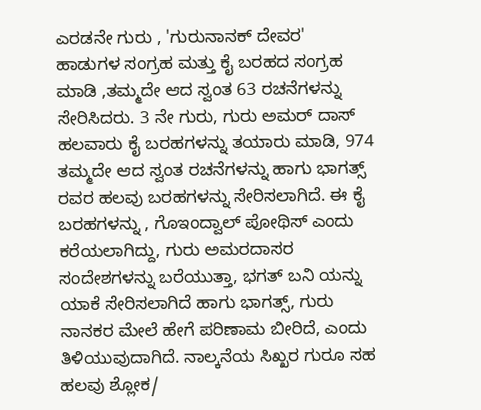ಎರಡನೇ ಗುರು , 'ಗುರುನಾನಕ್ ದೇವರ' ಹಾಡುಗಳ ಸಂಗ್ರಹ ಮತ್ತು ಕೈ ಬರಹದ ಸಂಗ್ರಹ ಮಾಡಿ ,ತಮ್ಮದೇ ಆದ ಸ್ವಂತ 63 ರಚನೆಗಳನ್ನು ಸೇರಿಸಿದರು. 3 ನೇ ಗುರು, ಗುರು ಅಮರ್ ದಾಸ್ ಹಲವಾರು ಕೈ ಬರಹಗಳನ್ನು ತಯಾರು ಮಾಡಿ, 974 ತಮ್ಮದೇ ಆದ ಸ್ವಂತ ರಚನೆಗಳನ್ನು ಹಾಗು ಭಾಗತ್ಸ್ ರವರ ಹಲವು ಬರಹಗಳನ್ನು ಸೇರಿಸಲಾಗಿದೆ. ಈ ಕೈ ಬರಹಗಳನ್ನು , ಗೊಇಂದ್ವಾಲ್ ಪೋಥಿಸ್ ಎಂದು ಕರೆಯಲಾಗಿದ್ದು, ಗುರು ಅಮರದಾಸರ ಸಂದೇಶಗಳನ್ನು ಬರೆಯುತ್ತಾ, ಭಗತ್ ಬನಿ ಯನ್ನು ಯಾಕೆ ಸೇರಿಸಲಾಗಿದೆ ಹಾಗು ಭಾಗತ್ಸ್, ಗುರು ನಾನಕರ ಮೇಲೆ ಹೇಗೆ ಪರಿಣಾಮ ಬೀರಿದೆ, ಎಂದು ತಿಳಿಯುವುದಾಗಿದೆ. ನಾಲ್ಕನೆಯ ಸಿಖ್ಖರ ಗುರೂ ಸಹ ಹಲವು ಶ್ಲೋಕ/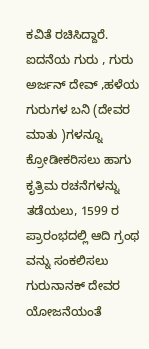ಕವಿತೆ ರಚಿಸಿದ್ದಾರೆ. ಐದನೆಯ ಗುರು , ಗುರು ಅರ್ಜನ್ ದೇವ್ ,ಹಳೆಯ ಗುರುಗಳ ಬನಿ (ದೇವರ ಮಾತು )ಗಳನ್ನೂ ಕ್ರೋಡೀಕರಿಸಲು ಹಾಗು ಕೃತ್ರಿಮ ರಚನೆಗಳನ್ನು ತಡೆಯಲು, 1599 ರ ಪ್ರಾರಂಭದಲ್ಲಿ ಆದಿ ಗ್ರಂಥ ವನ್ನು ಸಂಕಲಿಸಲು ಗುರುನಾನಕ್ ದೇವರ ಯೋಜನೆಯಂತೆ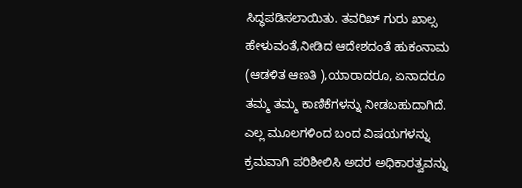ಸಿದ್ಧಪಡಿಸಲಾಯಿತು. ತವರಿಖ್ ಗುರು ಖಾಲ್ಸ ಹೇಳುವಂತೆ,ನೀಡಿದ ಆದೇಶದಂತೆ ಹುಕಂನಾಮ (ಆಡಳಿತ ಆಣತಿ ),ಯಾರಾದರೂ, ಏನಾದರೂ ತಮ್ಮ ತಮ್ಮ ಕಾಣಿಕೆಗಳನ್ನು ನೀಡಬಹುದಾಗಿದೆ. ಎಲ್ಲ ಮೂಲಗಳಿಂದ ಬಂದ ವಿಷಯಗಳನ್ನು ಕ್ರಮವಾಗಿ ಪರಿಶೀಲಿಸಿ ಅದರ ಅಧಿಕಾರತ್ವವನ್ನು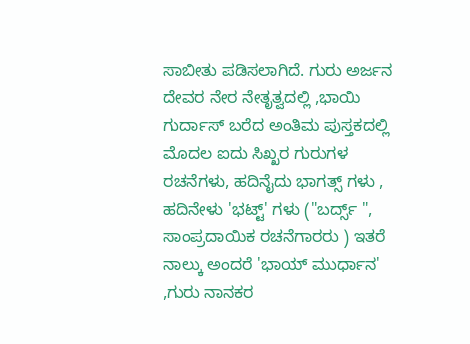ಸಾಬೀತು ಪಡಿಸಲಾಗಿದೆ. ಗುರು ಅರ್ಜನ ದೇವರ ನೇರ ನೇತೃತ್ವದಲ್ಲಿ ,ಭಾಯಿ ಗುರ್ದಾಸ್ ಬರೆದ ಅಂತಿಮ ಪುಸ್ತಕದಲ್ಲಿ ಮೊದಲ ಐದು ಸಿಖ್ಖರ ಗುರುಗಳ ರಚನೆಗಳು, ಹದಿನೈದು ಭಾಗತ್ಸ್ ಗಳು , ಹದಿನೇಳು 'ಭಟ್ಟ್' ಗಳು ("ಬರ್ದ್ಸ್ ", ಸಾಂಪ್ರದಾಯಿಕ ರಚನೆಗಾರರು ) ಇತರೆ ನಾಲ್ಕು ಅಂದರೆ 'ಭಾಯ್ ಮುರ್ಧಾನ' ,ಗುರು ನಾನಕರ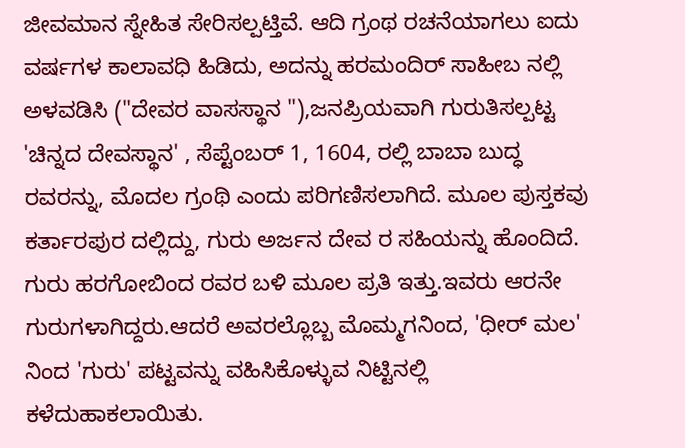ಜೀವಮಾನ ಸ್ನೇಹಿತ ಸೇರಿಸಲ್ಪಟ್ತಿವೆ. ಆದಿ ಗ್ರಂಥ ರಚನೆಯಾಗಲು ಐದು ವರ್ಷಗಳ ಕಾಲಾವಧಿ ಹಿಡಿದು, ಅದನ್ನು ಹರಮಂದಿರ್ ಸಾಹೀಬ ನಲ್ಲಿ ಅಳವಡಿಸಿ ("ದೇವರ ವಾಸಸ್ಥಾನ "),ಜನಪ್ರಿಯವಾಗಿ ಗುರುತಿಸಲ್ಪಟ್ಟ 'ಚಿನ್ನದ ದೇವಸ್ಥಾನ' , ಸೆಪ್ಟೆಂಬರ್ 1, 1604, ರಲ್ಲಿ ಬಾಬಾ ಬುದ್ಧ ರವರನ್ನು, ಮೊದಲ ಗ್ರಂಥಿ ಎಂದು ಪರಿಗಣಿಸಲಾಗಿದೆ. ಮೂಲ ಪುಸ್ತಕವು ಕರ್ತಾರಪುರ ದಲ್ಲಿದ್ದು, ಗುರು ಅರ್ಜನ ದೇವ ರ ಸಹಿಯನ್ನು ಹೊಂದಿದೆ. ಗುರು ಹರಗೋಬಿಂದ ರವರ ಬಳಿ ಮೂಲ ಪ್ರತಿ ಇತ್ತು.ಇವರು ಆರನೇ ಗುರುಗಳಾಗಿದ್ದರು.ಆದರೆ ಅವರಲ್ಲೊಬ್ಬ ಮೊಮ್ಮಗನಿಂದ, 'ಧೀರ್ ಮಲ' ನಿಂದ 'ಗುರು' ಪಟ್ಟವನ್ನು ವಹಿಸಿಕೊಳ್ಳುವ ನಿಟ್ಟಿನಲ್ಲಿ ಕಳೆದುಹಾಕಲಾಯಿತು.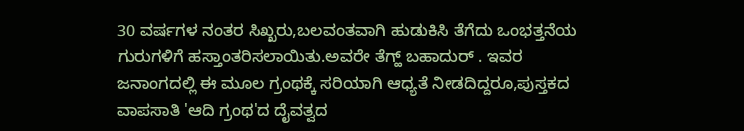30 ವರ್ಷಗಳ ನಂತರ ಸಿಖ್ಖರು,ಬಲವಂತವಾಗಿ ಹುಡುಕಿಸಿ ತೆಗೆದು ಒಂಭತ್ತನೆಯ ಗುರುಗಳಿಗೆ ಹಸ್ತಾಂತರಿಸಲಾಯಿತು.ಅವರೇ ತೆಗ್ಹ್ ಬಹಾದುರ್ . ಇವರ ಜನಾಂಗದಲ್ಲಿ ಈ ಮೂಲ ಗ್ರಂಥಕ್ಕೆ ಸರಿಯಾಗಿ ಆಧ್ಯತೆ ನೀಡದಿದ್ದರೂ,ಪುಸ್ತಕದ ವಾಪಸಾತಿ 'ಆದಿ ಗ್ರಂಥ'ದ ದೈವತ್ವದ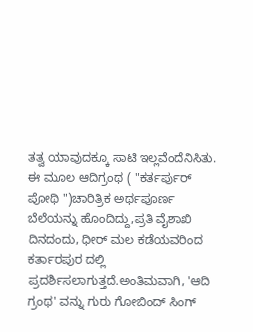ತತ್ವ ಯಾವುದಕ್ಕೂ ಸಾಟಿ ಇಲ್ಲವೆಂದೆನಿಸಿತು. ಈ ಮೂಲ ಆದಿಗ್ರಂಥ ( "ಕರ್ತರ್ಪುರ್ ಪೋಥಿ ")ಚಾರಿತ್ರಿಕ ಅರ್ಥಪೂರ್ಣ ಬೆಲೆಯನ್ನು ಹೊಂದಿದ್ದು,ಪ್ರತಿ ವೈಶಾಖಿ ದಿನದಂದು, ಧೀರ್ ಮಲ ಕಡೆಯವರಿಂದ ಕರ್ತಾರಪುರ ದಲ್ಲಿ ಪ್ರದರ್ಶಿಸಲಾಗುತ್ತದೆ.ಅಂತಿಮವಾಗಿ, 'ಆದಿ ಗ್ರಂಥ' ವನ್ನು ಗುರು ಗೋಬಿಂದ್ ಸಿಂಗ್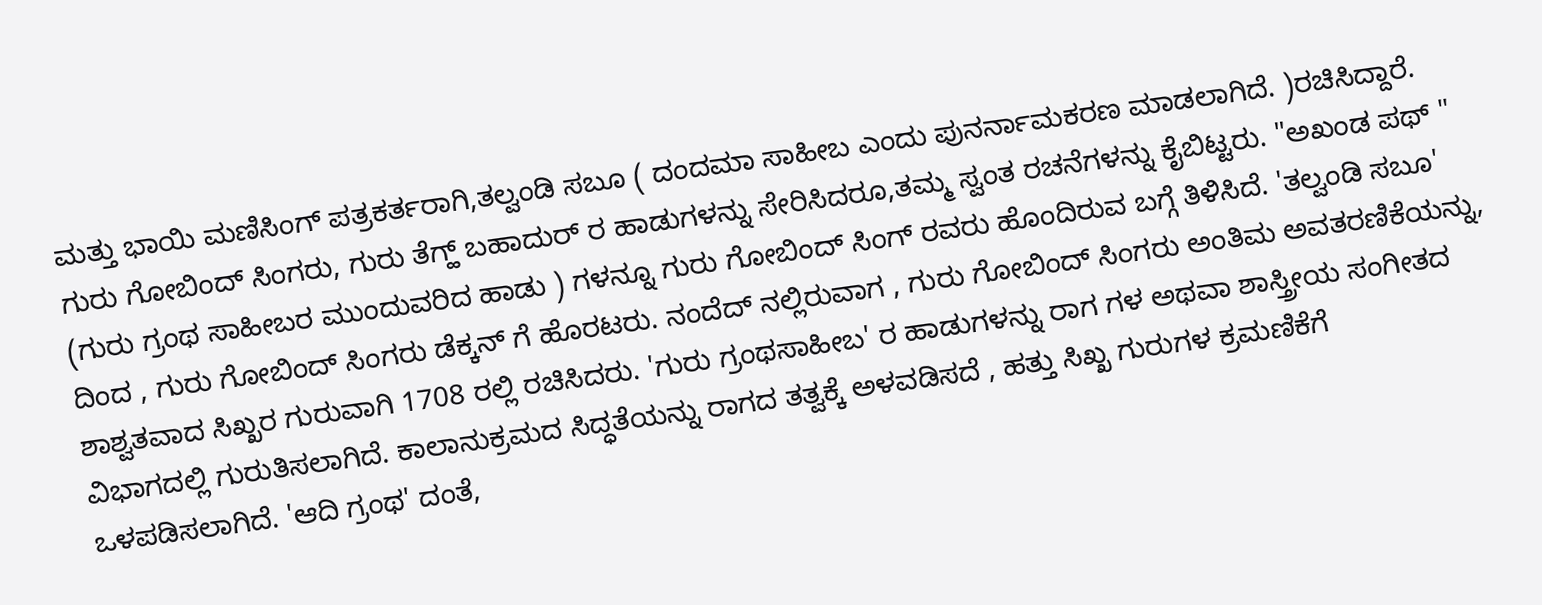ಮತ್ತು ಭಾಯಿ ಮಣಿಸಿಂಗ್ ಪತ್ರಕರ್ತರಾಗಿ,ತಲ್ವಂಡಿ ಸಬೂ ( ದಂದಮಾ ಸಾಹೀಬ ಎಂದು ಪುನರ್ನಾಮಕರಣ ಮಾಡಲಾಗಿದೆ. )ರಚಿಸಿದ್ದಾರೆ. ಗುರು ಗೋಬಿಂದ್ ಸಿಂಗರು, ಗುರು ತೆಗ್ಹ್ ಬಹಾದುರ್ ರ ಹಾಡುಗಳನ್ನು ಸೇರಿಸಿದರೂ,ತಮ್ಮ ಸ್ವಂತ ರಚನೆಗಳನ್ನು ಕೈಬಿಟ್ಟರು. "ಅಖಂಡ ಪಥ್ " (ಗುರು ಗ್ರಂಥ ಸಾಹೀಬರ ಮುಂದುವರಿದ ಹಾಡು ) ಗಳನ್ನೂ ಗುರು ಗೋಬಿಂದ್ ಸಿಂಗ್ ರವರು ಹೊಂದಿರುವ ಬಗ್ಗೆ ತಿಳಿಸಿದೆ. 'ತಲ್ವಂಡಿ ಸಬೂ' ದಿಂದ , ಗುರು ಗೋಬಿಂದ್ ಸಿಂಗರು ಡೆಕ್ಕನ್ ಗೆ ಹೊರಟರು. ನಂದೆದ್ ನಲ್ಲಿರುವಾಗ , ಗುರು ಗೋಬಿಂದ್ ಸಿಂಗರು ಅಂತಿಮ ಅವತರಣಿಕೆಯನ್ನು, ಶಾಶ್ವತವಾದ ಸಿಖ್ಖರ ಗುರುವಾಗಿ 1708 ರಲ್ಲಿ ರಚಿಸಿದರು. 'ಗುರು ಗ್ರಂಥಸಾಹೀಬ' ರ ಹಾಡುಗಳನ್ನು ರಾಗ ಗಳ ಅಥವಾ ಶಾಸ್ತ್ರೀಯ ಸಂಗೀತದ ವಿಭಾಗದಲ್ಲಿ ಗುರುತಿಸಲಾಗಿದೆ. ಕಾಲಾನುಕ್ರಮದ ಸಿದ್ಧತೆಯನ್ನು ರಾಗದ ತತ್ವಕ್ಕೆ ಅಳವಡಿಸದೆ , ಹತ್ತು ಸಿಖ್ಖ ಗುರುಗಳ ಕ್ರಮಣಿಕೆಗೆ ಒಳಪಡಿಸಲಾಗಿದೆ. 'ಆದಿ ಗ್ರಂಥ' ದಂತೆ,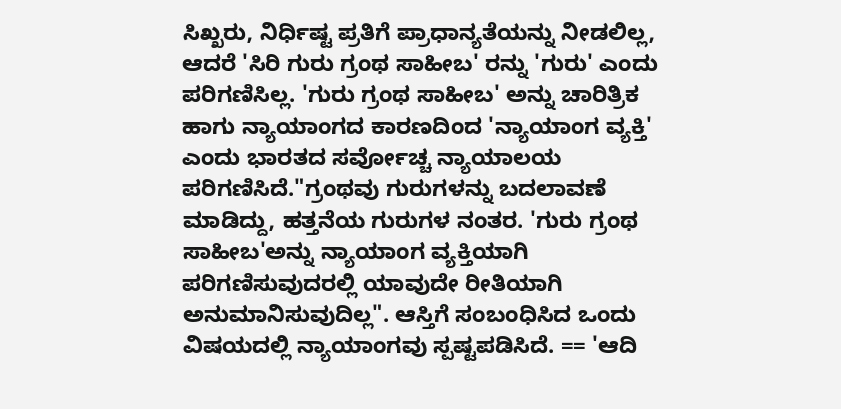ಸಿಖ್ಖರು, ನಿರ್ಧಿಷ್ಟ ಪ್ರತಿಗೆ ಪ್ರಾಧಾನ್ಯತೆಯನ್ನು ನೀಡಲಿಲ್ಲ, ಆದರೆ 'ಸಿರಿ ಗುರು ಗ್ರಂಥ ಸಾಹೀಬ' ರನ್ನು 'ಗುರು' ಎಂದು ಪರಿಗಣಿಸಿಲ್ಲ. 'ಗುರು ಗ್ರಂಥ ಸಾಹೀಬ' ಅನ್ನು ಚಾರಿತ್ರಿಕ ಹಾಗು ನ್ಯಾಯಾಂಗದ ಕಾರಣದಿಂದ 'ನ್ಯಾಯಾಂಗ ವ್ಯಕ್ತಿ' ಎಂದು ಭಾರತದ ಸರ್ವೋಚ್ಚ ನ್ಯಾಯಾಲಯ ಪರಿಗಣಿಸಿದೆ."ಗ್ರಂಥವು ಗುರುಗಳನ್ನು ಬದಲಾವಣೆ ಮಾಡಿದ್ದು, ಹತ್ತನೆಯ ಗುರುಗಳ ನಂತರ. 'ಗುರು ಗ್ರಂಥ ಸಾಹೀಬ'ಅನ್ನು ನ್ಯಾಯಾಂಗ ವ್ಯಕ್ತಿಯಾಗಿ ಪರಿಗಣಿಸುವುದರಲ್ಲಿ ಯಾವುದೇ ರೀತಿಯಾಗಿ ಅನುಮಾನಿಸುವುದಿಲ್ಲ". ಆಸ್ತಿಗೆ ಸಂಬಂಧಿಸಿದ ಒಂದು ವಿಷಯದಲ್ಲಿ ನ್ಯಾಯಾಂಗವು ಸ್ಪಷ್ಟಪಡಿಸಿದೆ. == 'ಆದಿ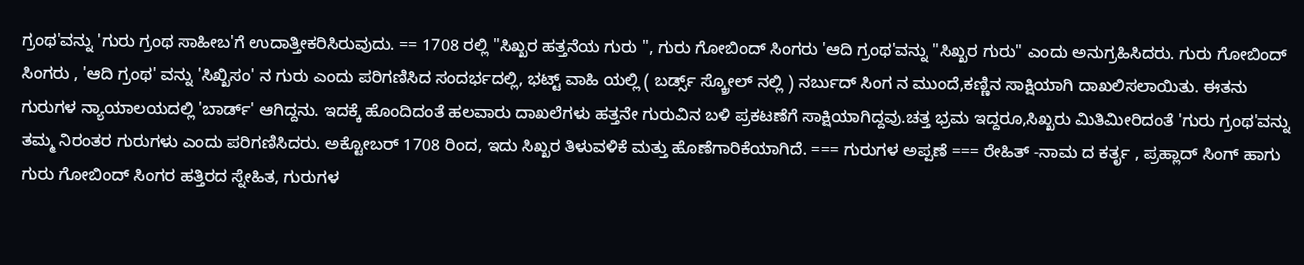ಗ್ರಂಥ'ವನ್ನು 'ಗುರು ಗ್ರಂಥ ಸಾಹೀಬ'ಗೆ ಉದಾತ್ತೀಕರಿಸಿರುವುದು. == 1708 ರಲ್ಲಿ "ಸಿಖ್ಖರ ಹತ್ತನೆಯ ಗುರು ", ಗುರು ಗೋಬಿಂದ್ ಸಿಂಗರು 'ಆದಿ ಗ್ರಂಥ'ವನ್ನು "ಸಿಖ್ಖರ ಗುರು" ಎಂದು ಅನುಗ್ರಹಿಸಿದರು. ಗುರು ಗೋಬಿಂದ್ ಸಿಂಗರು , 'ಆದಿ ಗ್ರಂಥ' ವನ್ನು 'ಸಿಖ್ಖಿಸಂ' ನ ಗುರು ಎಂದು ಪರಿಗಣಿಸಿದ ಸಂದರ್ಭದಲ್ಲಿ, ಭಟ್ಟ್ ವಾಹಿ ಯಲ್ಲಿ ( ಬರ್ಡ್ಸ್ ಸ್ಕ್ರೋಲ್ ನಲ್ಲಿ ) ನರ್ಬುದ್ ಸಿಂಗ ನ ಮುಂದೆ,ಕಣ್ಣಿನ ಸಾಕ್ಷಿಯಾಗಿ ದಾಖಲಿಸಲಾಯಿತು. ಈತನು ಗುರುಗಳ ನ್ಯಾಯಾಲಯದಲ್ಲಿ 'ಬಾರ್ಡ್' ಆಗಿದ್ದನು. ಇದಕ್ಕೆ ಹೊಂದಿದಂತೆ ಹಲವಾರು ದಾಖಲೆಗಳು ಹತ್ತನೇ ಗುರುವಿನ ಬಳಿ ಪ್ರಕಟಣೆಗೆ ಸಾಕ್ಷಿಯಾಗಿದ್ದವು.ಚತ್ತ ಭ್ರಮ ಇದ್ದರೂ,ಸಿಖ್ಖರು ಮಿತಿಮೀರಿದಂತೆ 'ಗುರು ಗ್ರಂಥ'ವನ್ನು ತಮ್ಮ ನಿರಂತರ ಗುರುಗಳು ಎಂದು ಪರಿಗಣಿಸಿದರು. ಅಕ್ಟೋಬರ್ 1708 ರಿಂದ, ಇದು ಸಿಖ್ಖರ ತಿಳುವಳಿಕೆ ಮತ್ತು ಹೊಣೆಗಾರಿಕೆಯಾಗಿದೆ. === ಗುರುಗಳ ಅಪ್ಪಣೆ === ರೇಹಿತ್ -ನಾಮ ದ ಕರ್ತೃ , ಪ್ರಹ್ಲಾದ್ ಸಿಂಗ್ ಹಾಗು ಗುರು ಗೋಬಿಂದ್ ಸಿಂಗರ ಹತ್ತಿರದ ಸ್ನೇಹಿತ, ಗುರುಗಳ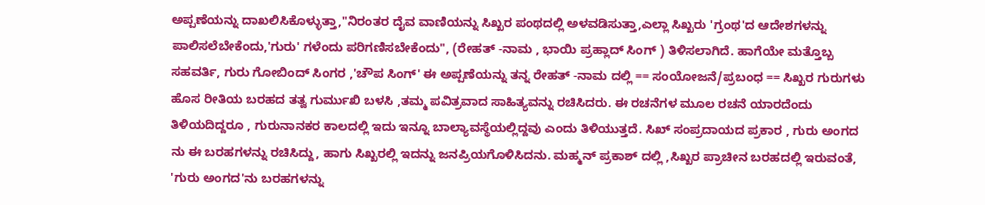ಅಪ್ಪಣೆಯನ್ನು ದಾಖಲಿಸಿಕೊಳ್ಳುತ್ತಾ,"ನಿರಂತರ ದೈವ ವಾಣಿಯನ್ನು ಸಿಖ್ಖರ ಪಂಥದಲ್ಲಿ ಅಳವಡಿಸುತ್ತಾ,ಎಲ್ಲಾ ಸಿಖ್ಖರು 'ಗ್ರಂಥ'ದ ಆದೇಶಗಳನ್ನು ಪಾಲಿಸಲೆಬೇಕೆಂದು,'ಗುರು' ಗಳೆಂದು ಪರಿಗಣಿಸಬೇಕೆಂದು", (ರೇಹತ್ -ನಾಮ , ಭಾಯಿ ಪ್ರಹ್ಲಾದ್ ಸಿಂಗ್ ) ತಿಳಿಸಲಾಗಿದೆ. ಹಾಗೆಯೇ ಮತ್ತೊಬ್ಬ ಸಹವರ್ತಿ, ಗುರು ಗೋಬಿಂದ್ ಸಿಂಗರ ,'ಚೌಪ ಸಿಂಗ್' ಈ ಅಪ್ಪಣೆಯನ್ನು ತನ್ನ ರೇಹತ್ -ನಾಮ ದಲ್ಲಿ == ಸಂಯೋಜನೆ/ಪ್ರಬಂಧ == ಸಿಖ್ಖರ ಗುರುಗಳು ಹೊಸ ರೀತಿಯ ಬರಹದ ತತ್ವ ಗುರ್ಮುಖಿ ಬಳಸಿ ,ತಮ್ಮ ಪವಿತ್ರವಾದ ಸಾಹಿತ್ಯವನ್ನು ರಚಿಸಿದರು. ಈ ರಚನೆಗಳ ಮೂಲ ರಚನೆ ಯಾರದೆಂದು ತಿಳಿಯದಿದ್ದರೂ , ಗುರುನಾನಕರ ಕಾಲದಲ್ಲಿ ಇದು ಇನ್ನೂ ಬಾಲ್ಯಾವಸ್ಥೆಯಲ್ಲಿದ್ದವು ಎಂದು ತಿಳಿಯುತ್ತದೆ. ಸಿಖ್ ಸಂಪ್ರದಾಯದ ಪ್ರಕಾರ , ಗುರು ಅಂಗದ ನು ಈ ಬರಹಗಳನ್ನು ರಚಿಸಿದ್ದು, ಹಾಗು ಸಿಖ್ಖರಲ್ಲಿ ಇದನ್ನು ಜನಪ್ರಿಯಗೊಳಿಸಿದನು. ಮಹ್ಮನ್ ಪ್ರಕಾಶ್ ದಲ್ಲಿ ,ಸಿಖ್ಖರ ಪ್ರಾಚೀನ ಬರಹದಲ್ಲಿ ಇರುವಂತೆ, 'ಗುರು ಅಂಗದ'ನು ಬರಹಗಳನ್ನು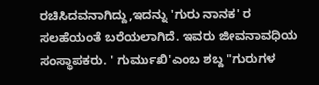ರಚಿಸಿದವನಾಗಿದ್ದು,ಇದನ್ನು 'ಗುರು ನಾನಕ' ರ ಸಲಹೆಯಂತೆ ಬರೆಯಲಾಗಿದೆ. ಇವರು ಜೀವನಾವಧಿಯ ಸಂಸ್ಥಾಪಕರು. ' ಗುರ್ಮುಖಿ'ಎಂಬ ಶಬ್ದ "ಗುರುಗಳ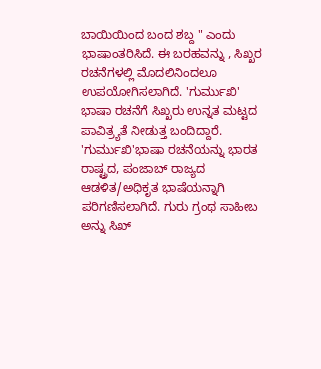ಬಾಯಿಯಿಂದ ಬಂದ ಶಬ್ದ " ಎಂದು ಭಾಷಾಂತರಿಸಿದೆ. ಈ ಬರಹವನ್ನು , ಸಿಖ್ಖರ ರಚನೆಗಳಲ್ಲಿ ಮೊದಲಿನಿಂದಲೂ ಉಪಯೋಗಿಸಲಾಗಿದೆ. 'ಗುರ್ಮುಖಿ' ಭಾಷಾ ರಚನೆಗೆ ಸಿಖ್ಖರು ಉನ್ನತ ಮಟ್ಟದ ಪಾವಿತ್ರ್ಯತೆ ನೀಡುತ್ತ ಬಂದಿದ್ದಾರೆ. 'ಗುರ್ಮುಖಿ'ಭಾಷಾ ರಚನೆಯನ್ನು ಭಾರತ ರಾಷ್ಟ್ರದ, ಪಂಜಾಬ್ ರಾಜ್ಯದ ಆಡಳಿತ/ಅಧಿಕೃತ ಭಾಷೆಯನ್ನಾಗಿ ಪರಿಗಣಿಸಲಾಗಿದೆ. ಗುರು ಗ್ರಂಥ ಸಾಹೀಬ ಅನ್ನು ಸಿಖ್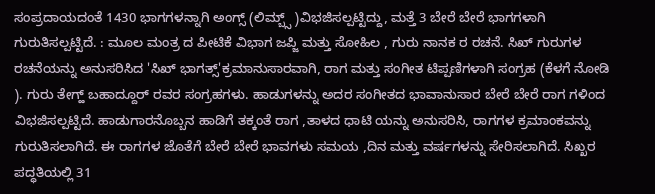ಸಂಪ್ರದಾಯದಂತೆ 1430 ಭಾಗಗಳನ್ನಾಗಿ ಅಂಗ್ಸ್ (ಲಿಮ್ಬ್ಸ್ )ವಿಭಜಿಸಲ್ಪಟ್ಟಿದ್ದು, ಮತ್ತೆ 3 ಬೇರೆ ಬೇರೆ ಭಾಗಗಳಾಗಿ ಗುರುತಿಸಲ್ಪಟ್ಟಿದೆ. : ಮೂಲ ಮಂತ್ರ ದ ಪೀಟಿಕೆ ವಿಭಾಗ ಜಪ್ಜಿ ಮತ್ತು ಸೋಹಿಲ , ಗುರು ನಾನಕ ರ ರಚನೆ. ಸಿಖ್ ಗುರುಗಳ ರಚನೆಯನ್ನು ಅನುಸರಿಸಿದ 'ಸಿಖ್ ಭಾಗತ್ಸ್'ಕ್ರಮಾನುಸಾರವಾಗಿ, ರಾಗ ಮತ್ತು ಸಂಗೀತ ಟಿಪ್ಪಣಿಗಳಾಗಿ ಸಂಗ್ರಹ (ಕೆಳಗೆ ನೋಡಿ ). ಗುರು ತೇಗ್ಹ್ ಬಹಾದ್ದೂರ್ ರವರ ಸಂಗ್ರಹಗಳು. ಹಾಡುಗಳನ್ನು ಅದರ ಸಂಗೀತದ ಭಾವಾನುಸಾರ ಬೇರೆ ಬೇರೆ ರಾಗ ಗಳಿಂದ ವಿಭಜಿಸಲ್ಪಟ್ಟಿದೆ. ಹಾಡುಗಾರನೊಬ್ಬನ ಹಾಡಿಗೆ ತಕ್ಕಂತೆ ರಾಗ ,ತಾಳದ ಧಾಟಿ ಯನ್ನು ಅನುಸರಿಸಿ, ರಾಗಗಳ ಕ್ರಮಾಂಕವನ್ನು ಗುರುತಿಸಲಾಗಿದೆ. ಈ ರಾಗಗಳ ಜೊತೆಗೆ ಬೇರೆ ಬೇರೆ ಭಾವಗಳು ಸಮಯ ,ದಿನ ಮತ್ತು ವರ್ಷಗಳನ್ನು ಸೇರಿಸಲಾಗಿದೆ. ಸಿಖ್ಖರ ಪದ್ಧತಿಯಲ್ಲಿ 31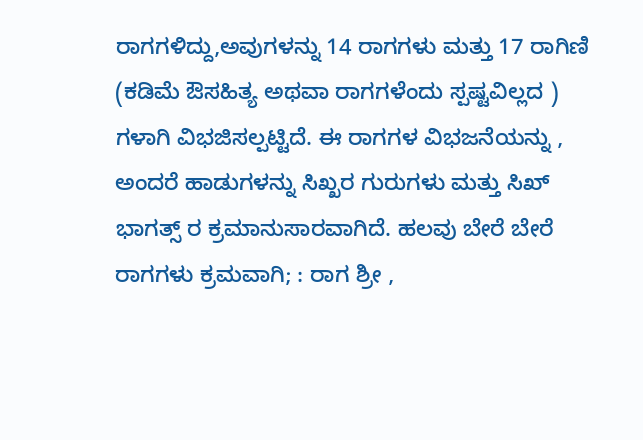ರಾಗಗಳಿದ್ದು,ಅವುಗಳನ್ನು 14 ರಾಗಗಳು ಮತ್ತು 17 ರಾಗಿಣಿ (ಕಡಿಮೆ ಔಸಹಿತ್ಯ ಅಥವಾ ರಾಗಗಳೆಂದು ಸ್ಪಷ್ಟವಿಲ್ಲದ ) ಗಳಾಗಿ ವಿಭಜಿಸಲ್ಪಟ್ಟಿದೆ. ಈ ರಾಗಗಳ ವಿಭಜನೆಯನ್ನು , ಅಂದರೆ ಹಾಡುಗಳನ್ನು ಸಿಖ್ಖರ ಗುರುಗಳು ಮತ್ತು ಸಿಖ್ ಭಾಗತ್ಸ್ ರ ಕ್ರಮಾನುಸಾರವಾಗಿದೆ. ಹಲವು ಬೇರೆ ಬೇರೆ ರಾಗಗಳು ಕ್ರಮವಾಗಿ; : ರಾಗ ಶ್ರೀ ,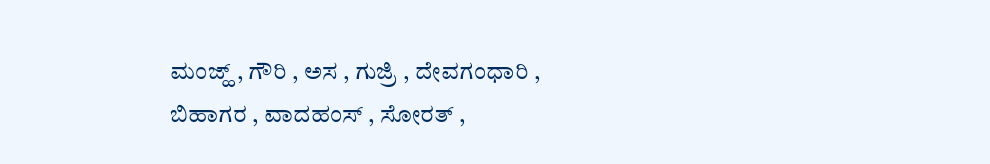ಮಂಜ್ಹ್ , ಗೌರಿ , ಅಸ , ಗುಜ್ರಿ , ದೇವಗಂಧಾರಿ , ಬಿಹಾಗರ , ವಾದಹಂಸ್ , ಸೋರತ್ ,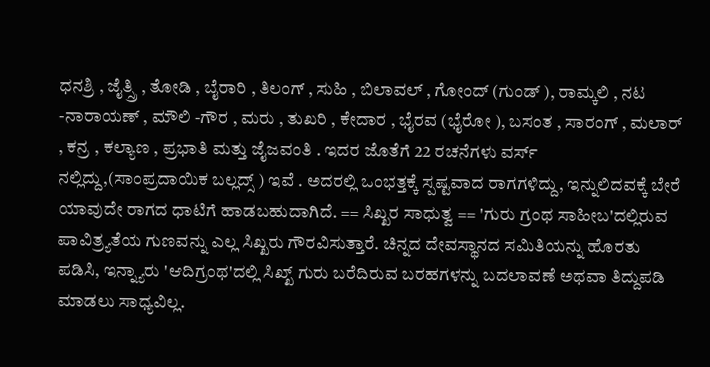ಧನಶ್ರಿ , ಜೈತ್ಸ್ರಿ , ತೋಡಿ , ಬೈರಾರಿ , ತಿಲಂಗ್ , ಸುಹಿ , ಬಿಲಾವಲ್ , ಗೋಂದ್ (ಗುಂಡ್ ), ರಾಮ್ಕಲಿ , ನಟ -ನಾರಾಯಣ್ , ಮೌಲಿ -ಗೌರ , ಮರು , ತುಖರಿ , ಕೇದಾರ , ಭೈರವ (ಭೈರೋ ), ಬಸಂತ , ಸಾರಂಗ್ , ಮಲಾರ್ , ಕನ್ರ , ಕಲ್ಯಾಣ , ಪ್ರಭಾತಿ ಮತ್ತು ಜೈಜವಂತಿ . ಇದರ ಜೊತೆಗೆ 22 ರಚನೆಗಳು ವರ್ಸ್ ನಲ್ಲಿದ್ದು,(ಸಾಂಪ್ರದಾಯಿಕ ಬಲ್ಲದ್ಸ್ ) ಇವೆ . ಅದರಲ್ಲಿ ಒಂಭತ್ತಕ್ಕೆ ಸ್ಪಷ್ಟವಾದ ರಾಗಗಳಿದ್ದು, ಇನ್ನುಲಿದವಕ್ಕೆ ಬೇರೆ ಯಾವುದೇ ರಾಗದ ಧಾಟಿಗೆ ಹಾಡಬಹುದಾಗಿದೆ. == ಸಿಖ್ಖರ ಸಾಧುತ್ವ == 'ಗುರು ಗ್ರಂಥ ಸಾಹೀಬ'ದಲ್ಲಿರುವ ಪಾವಿತ್ರ್ಯತೆಯ ಗುಣವನ್ನು ಎಲ್ಲ ಸಿಖ್ಖರು ಗೌರವಿಸುತ್ತಾರೆ. ಚಿನ್ನದ ದೇವಸ್ಥಾನದ ಸಮಿತಿಯನ್ನು ಹೊರತು ಪಡಿಸಿ, ಇನ್ನ್ಯಾರು 'ಆದಿಗ್ರಂಥ'ದಲ್ಲಿ ಸಿಖ್ಖ್ ಗುರು ಬರೆದಿರುವ ಬರಹಗಳನ್ನು ಬದಲಾವಣೆ ಅಥವಾ ತಿದ್ದುಪಡಿ ಮಾಡಲು ಸಾಧ್ಯವಿಲ್ಲ.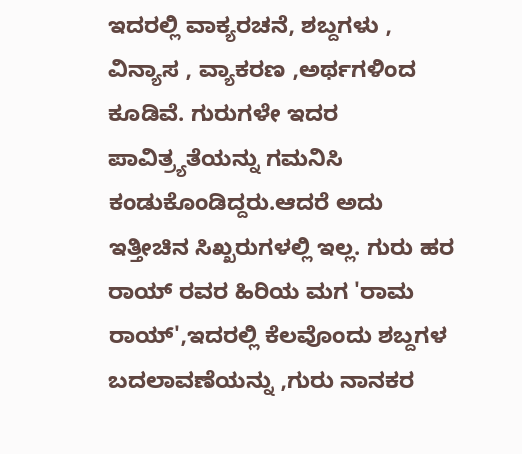ಇದರಲ್ಲಿ ವಾಕ್ಯರಚನೆ, ಶಬ್ದಗಳು , ವಿನ್ಯಾಸ , ವ್ಯಾಕರಣ ,ಅರ್ಥಗಳಿಂದ ಕೂಡಿವೆ. ಗುರುಗಳೇ ಇದರ ಪಾವಿತ್ರ್ಯತೆಯನ್ನು ಗಮನಿಸಿ ಕಂಡುಕೊಂಡಿದ್ದರು.ಆದರೆ ಅದು ಇತ್ತೀಚಿನ ಸಿಖ್ಖರುಗಳಲ್ಲಿ ಇಲ್ಲ. ಗುರು ಹರ ರಾಯ್ ರವರ ಹಿರಿಯ ಮಗ 'ರಾಮ ರಾಯ್',ಇದರಲ್ಲಿ ಕೆಲವೊಂದು ಶಬ್ದಗಳ ಬದಲಾವಣೆಯನ್ನು ,ಗುರು ನಾನಕರ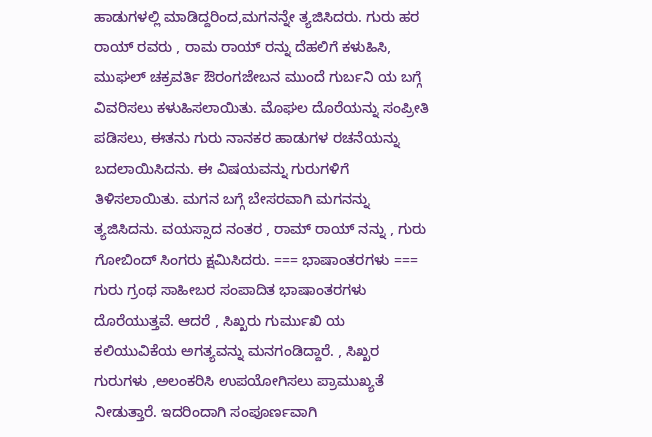ಹಾಡುಗಳಲ್ಲಿ ಮಾಡಿದ್ದರಿಂದ,ಮಗನನ್ನೇ ತ್ಯಜಿಸಿದರು. ಗುರು ಹರ ರಾಯ್ ರವರು , ರಾಮ ರಾಯ್ ರನ್ನು ದೆಹಲಿಗೆ ಕಳುಹಿಸಿ, ಮುಘಲ್ ಚಕ್ರವರ್ತಿ ಔರಂಗಜೇಬನ ಮುಂದೆ ಗುರ್ಬನಿ ಯ ಬಗ್ಗೆ ವಿವರಿಸಲು ಕಳುಹಿಸಲಾಯಿತು. ಮೊಘಲ ದೊರೆಯನ್ನು ಸಂಪ್ರೀತಿ ಪಡಿಸಲು, ಈತನು ಗುರು ನಾನಕರ ಹಾಡುಗಳ ರಚನೆಯನ್ನು ಬದಲಾಯಿಸಿದನು. ಈ ವಿಷಯವನ್ನು ಗುರುಗಳಿಗೆ ತಿಳಿಸಲಾಯಿತು. ಮಗನ ಬಗ್ಗೆ ಬೇಸರವಾಗಿ ಮಗನನ್ನು ತ್ಯಜಿಸಿದನು. ವಯಸ್ಸಾದ ನಂತರ , ರಾಮ್ ರಾಯ್ ನನ್ನು , ಗುರು ಗೋಬಿಂದ್ ಸಿಂಗರು ಕ್ಷಮಿಸಿದರು. === ಭಾಷಾಂತರಗಳು === ಗುರು ಗ್ರಂಥ ಸಾಹೀಬರ ಸಂಪಾದಿತ ಭಾಷಾಂತರಗಳು ದೊರೆಯುತ್ತವೆ. ಆದರೆ , ಸಿಖ್ಖರು ಗುರ್ಮುಖಿ ಯ ಕಲಿಯುವಿಕೆಯ ಅಗತ್ಯವನ್ನು ಮನಗಂಡಿದ್ದಾರೆ. , ಸಿಖ್ಖರ ಗುರುಗಳು ,ಅಲಂಕರಿಸಿ ಉಪಯೋಗಿಸಲು ಪ್ರಾಮುಖ್ಯತೆ ನೀಡುತ್ತಾರೆ. ಇದರಿಂದಾಗಿ ಸಂಪೂರ್ಣವಾಗಿ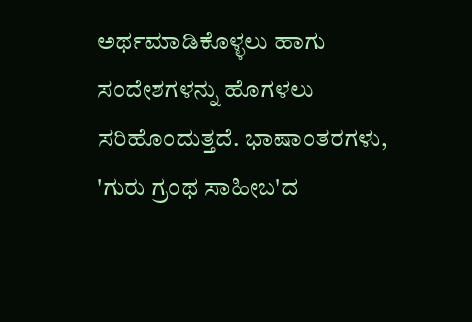ಅರ್ಥಮಾಡಿಕೊಳ್ಳಲು ಹಾಗು ಸಂದೇಶಗಳನ್ನು ಹೊಗಳಲು ಸರಿಹೊಂದುತ್ತದೆ. ಭಾಷಾಂತರಗಳು, 'ಗುರು ಗ್ರಂಥ ಸಾಹೀಬ'ದ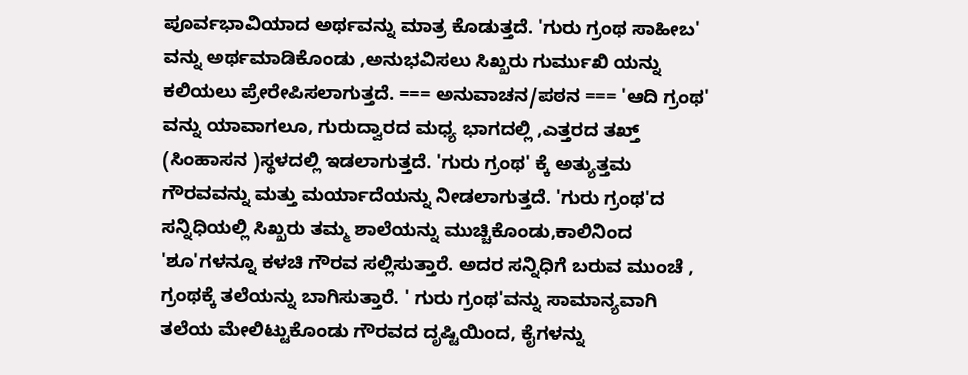ಪೂರ್ವಭಾವಿಯಾದ ಅರ್ಥವನ್ನು ಮಾತ್ರ ಕೊಡುತ್ತದೆ. 'ಗುರು ಗ್ರಂಥ ಸಾಹೀಬ' ವನ್ನು ಅರ್ಥಮಾಡಿಕೊಂಡು ,ಅನುಭವಿಸಲು ಸಿಖ್ಖರು ಗುರ್ಮುಖಿ ಯನ್ನು ಕಲಿಯಲು ಪ್ರೇರೇಪಿಸಲಾಗುತ್ತದೆ. === ಅನುವಾಚನ/ಪಠನ === 'ಆದಿ ಗ್ರಂಥ' ವನ್ನು ಯಾವಾಗಲೂ, ಗುರುದ್ವಾರದ ಮಧ್ಯ ಭಾಗದಲ್ಲಿ ,ಎತ್ತರದ ತಖ್ತ್ (ಸಿಂಹಾಸನ )ಸ್ಥಳದಲ್ಲಿ ಇಡಲಾಗುತ್ತದೆ. 'ಗುರು ಗ್ರಂಥ' ಕ್ಕೆ ಅತ್ಯುತ್ತಮ ಗೌರವವನ್ನು ಮತ್ತು ಮರ್ಯಾದೆಯನ್ನು ನೀಡಲಾಗುತ್ತದೆ. 'ಗುರು ಗ್ರಂಥ'ದ ಸನ್ನಿಧಿಯಲ್ಲಿ ಸಿಖ್ಖರು ತಮ್ಮ ಶಾಲೆಯನ್ನು ಮುಚ್ಚಿಕೊಂಡು,ಕಾಲಿನಿಂದ 'ಶೂ'ಗಳನ್ನೂ ಕಳಚಿ ಗೌರವ ಸಲ್ಲಿಸುತ್ತಾರೆ. ಅದರ ಸನ್ನಿಧಿಗೆ ಬರುವ ಮುಂಚೆ , ಗ್ರಂಥಕ್ಕೆ ತಲೆಯನ್ನು ಬಾಗಿಸುತ್ತಾರೆ. ' ಗುರು ಗ್ರಂಥ'ವನ್ನು ಸಾಮಾನ್ಯವಾಗಿ ತಲೆಯ ಮೇಲಿಟ್ಟುಕೊಂಡು ಗೌರವದ ದೃಷ್ಟಿಯಿಂದ, ಕೈಗಳನ್ನು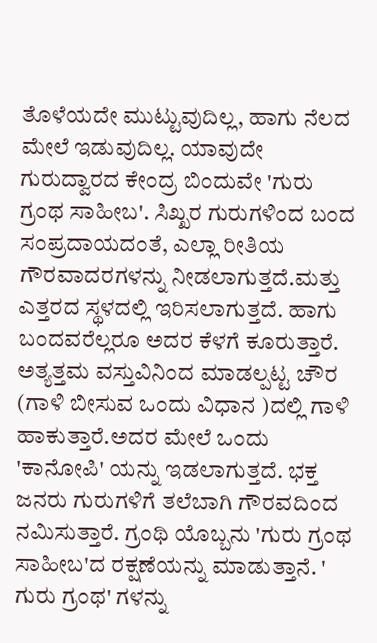ತೊಳೆಯದೇ ಮುಟ್ಟುವುದಿಲ್ಲ, ಹಾಗು ನೆಲದ ಮೇಲೆ ಇಡುವುದಿಲ್ಲ. ಯಾವುದೇ ಗುರುದ್ವಾರದ ಕೇಂದ್ರ ಬಿಂದುವೇ 'ಗುರು ಗ್ರಂಥ ಸಾಹೀಬ'. ಸಿಖ್ಖರ ಗುರುಗಳಿಂದ ಬಂದ ಸಂಪ್ರದಾಯದಂತೆ, ಎಲ್ಲಾ ರೀತಿಯ ಗೌರವಾದರಗಳನ್ನು ನೀಡಲಾಗುತ್ತದೆ.ಮತ್ತು ಎತ್ತರದ ಸ್ಥಳದಲ್ಲಿ ಇರಿಸಲಾಗುತ್ತದೆ. ಹಾಗು ಬಂದವರೆಲ್ಲರೂ ಅದರ ಕೆಳಗೆ ಕೂರುತ್ತಾರೆ. ಅತ್ಯತ್ತಮ ವಸ್ತುವಿನಿಂದ ಮಾಡಲ್ಪಟ್ಟ ಚೌರ (ಗಾಳಿ ಬೀಸುವ ಒಂದು ವಿಧಾನ )ದಲ್ಲಿ ಗಾಳಿ ಹಾಕುತ್ತಾರೆ.ಅದರ ಮೇಲೆ ಒಂದು 'ಕಾನೋಪಿ' ಯನ್ನು ಇಡಲಾಗುತ್ತದೆ. ಭಕ್ತ ಜನರು ಗುರುಗಳಿಗೆ ತಲೆಬಾಗಿ ಗೌರವದಿಂದ ನಮಿಸುತ್ತಾರೆ. ಗ್ರಂಥಿ ಯೊಬ್ಬನು 'ಗುರು ಗ್ರಂಥ ಸಾಹೀಬ'ದ ರಕ್ಷಣೆಯನ್ನು ಮಾಡುತ್ತಾನೆ. ' ಗುರು ಗ್ರಂಥ' ಗಳನ್ನು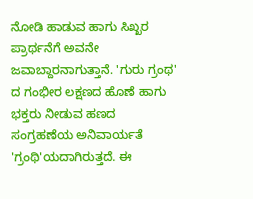ನೋಡಿ ಹಾಡುವ ಹಾಗು ಸಿಖ್ಖರ ಪ್ರಾರ್ಥನೆಗೆ ಅವನೇ ಜವಾಬ್ದಾರನಾಗುತ್ತಾನೆ. 'ಗುರು ಗ್ರಂಥ' ದ ಗಂಭೀರ ಲಕ್ಷಣದ ಹೊಣೆ ಹಾಗು ಭಕ್ತರು ನೀಡುವ ಹಣದ ಸಂಗ್ರಹಣೆಯ ಅನಿವಾರ್ಯತೆ 'ಗ್ರಂಥಿ'ಯದಾಗಿರುತ್ತದೆ. ಈ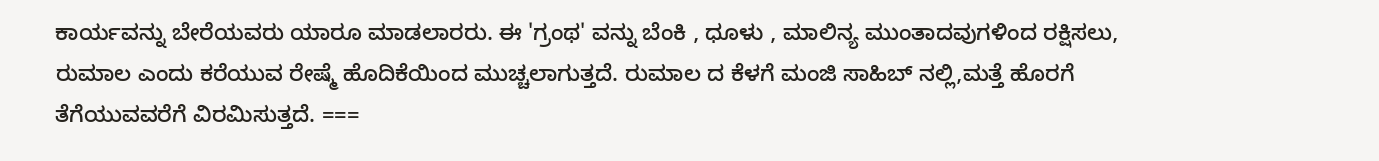ಕಾರ್ಯವನ್ನು ಬೇರೆಯವರು ಯಾರೂ ಮಾಡಲಾರರು. ಈ 'ಗ್ರಂಥ' ವನ್ನು ಬೆಂಕಿ , ಧೂಳು , ಮಾಲಿನ್ಯ ಮುಂತಾದವುಗಳಿಂದ ರಕ್ಷಿಸಲು, ರುಮಾಲ ಎಂದು ಕರೆಯುವ ರೇಷ್ಮೆ ಹೊದಿಕೆಯಿಂದ ಮುಚ್ಚಲಾಗುತ್ತದೆ. ರುಮಾಲ ದ ಕೆಳಗೆ ಮಂಜಿ ಸಾಹಿಬ್ ನಲ್ಲಿ,ಮತ್ತೆ ಹೊರಗೆ ತೆಗೆಯುವವರೆಗೆ ವಿರಮಿಸುತ್ತದೆ. ===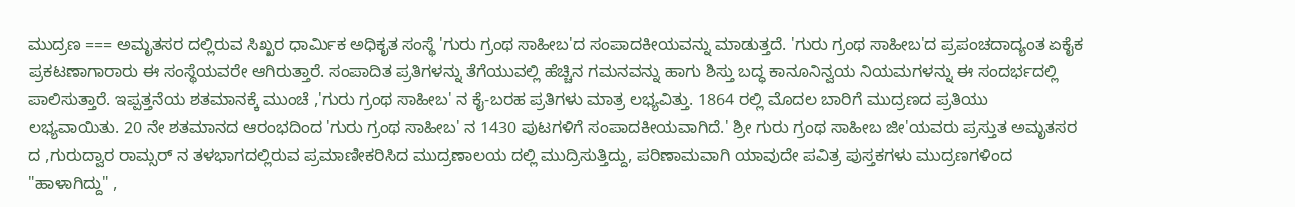ಮುದ್ರಣ === ಅಮೃತಸರ ದಲ್ಲಿರುವ ಸಿಖ್ಖರ ಧಾರ್ಮಿಕ ಅಧಿಕೃತ ಸಂಸ್ಥೆ 'ಗುರು ಗ್ರಂಥ ಸಾಹೀಬ'ದ ಸಂಪಾದಕೀಯವನ್ನು ಮಾಡುತ್ತದೆ. 'ಗುರು ಗ್ರಂಥ ಸಾಹೀಬ'ದ ಪ್ರಪಂಚದಾದ್ಯಂತ ಏಕೈಕ ಪ್ರಕಟಣಾಗಾರಾರು ಈ ಸಂಸ್ಥೆಯವರೇ ಆಗಿರುತ್ತಾರೆ. ಸಂಪಾದಿತ ಪ್ರತಿಗಳನ್ನು ತೆಗೆಯುವಲ್ಲಿ ಹೆಚ್ಚಿನ ಗಮನವನ್ನು ಹಾಗು ಶಿಸ್ತು ಬದ್ಧ ಕಾನೂನಿನ್ವಯ ನಿಯಮಗಳನ್ನು ಈ ಸಂದರ್ಭದಲ್ಲಿ ಪಾಲಿಸುತ್ತಾರೆ. ಇಪ್ಪತ್ತನೆಯ ಶತಮಾನಕ್ಕೆ ಮುಂಚೆ ,'ಗುರು ಗ್ರಂಥ ಸಾಹೀಬ' ನ ಕೈ-ಬರಹ ಪ್ರತಿಗಳು ಮಾತ್ರ ಲಭ್ಯವಿತ್ತು. 1864 ರಲ್ಲಿ ಮೊದಲ ಬಾರಿಗೆ ಮುದ್ರಣದ ಪ್ರತಿಯು ಲಭ್ಯವಾಯಿತು. 20 ನೇ ಶತಮಾನದ ಆರಂಭದಿಂದ 'ಗುರು ಗ್ರಂಥ ಸಾಹೀಬ' ನ 1430 ಪುಟಗಳಿಗೆ ಸಂಪಾದಕೀಯವಾಗಿದೆ.' ಶ್ರೀ ಗುರು ಗ್ರಂಥ ಸಾಹೀಬ ಜೀ'ಯವರು ಪ್ರಸ್ತುತ ಅಮೃತಸರ ದ ,ಗುರುದ್ವಾರ ರಾಮ್ಸರ್ ನ ತಳಭಾಗದಲ್ಲಿರುವ ಪ್ರಮಾಣೀಕರಿಸಿದ ಮುದ್ರಣಾಲಯ ದಲ್ಲಿ ಮುದ್ರಿಸುತ್ತಿದ್ದು, ಪರಿಣಾಮವಾಗಿ ಯಾವುದೇ ಪವಿತ್ರ ಪುಸ್ತಕಗಳು ಮುದ್ರಣಗಳಿಂದ "ಹಾಳಾಗಿದ್ದು" ,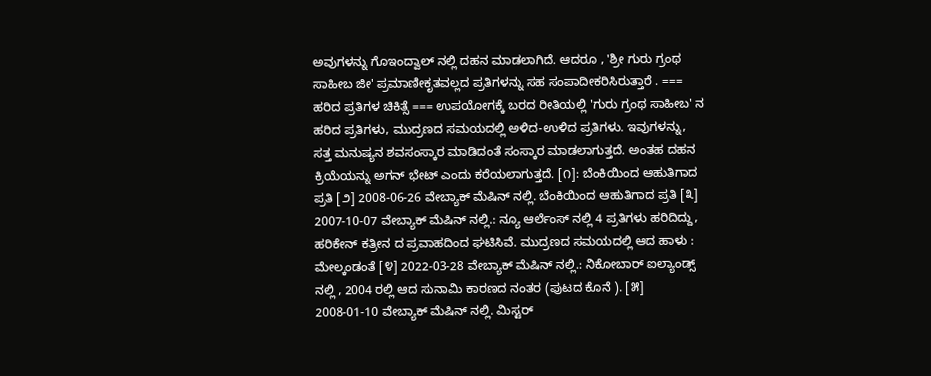ಅವುಗಳನ್ನು ಗೊಇಂದ್ವಾಲ್ ನಲ್ಲಿ ದಹನ ಮಾಡಲಾಗಿದೆ. ಆದರೂ , 'ಶ್ರೀ ಗುರು ಗ್ರಂಥ ಸಾಹೀಬ ಜೀ' ಪ್ರಮಾಣೀಕೃತವಲ್ಲದ ಪ್ರತಿಗಳನ್ನು ಸಹ ಸಂಪಾದೀಕರಿಸಿರುತ್ತಾರೆ . === ಹರಿದ ಪ್ರತಿಗಳ ಚಿಕಿತ್ಸೆ === ಉಪಯೋಗಕ್ಕೆ ಬರದ ರೀತಿಯಲ್ಲಿ 'ಗುರು ಗ್ರಂಥ ಸಾಹೀಬ' ನ ಹರಿದ ಪ್ರತಿಗಳು, ಮುದ್ರಣದ ಸಮಯದಲ್ಲಿ ಅಳಿದ-ಉಳಿದ ಪ್ರತಿಗಳು. ಇವುಗಳನ್ನು, ಸತ್ತ ಮನುಷ್ಯನ ಶವಸಂಸ್ಕಾರ ಮಾಡಿದಂತೆ ಸಂಸ್ಕಾರ ಮಾಡಲಾಗುತ್ತದೆ. ಅಂತಹ ದಹನ ಕ್ರಿಯೆಯನ್ನು ಅಗನ್ ಭೇಟ್ ಎಂದು ಕರೆಯಲಾಗುತ್ತದೆ. [೧]: ಬೆಂಕಿಯಿಂದ ಆಹುತಿಗಾದ ಪ್ರತಿ [೨] 2008-06-26 ವೇಬ್ಯಾಕ್ ಮೆಷಿನ್ ನಲ್ಲಿ. ಬೆಂಕಿಯಿಂದ ಆಹುತಿಗಾದ ಪ್ರತಿ [೩] 2007-10-07 ವೇಬ್ಯಾಕ್ ಮೆಷಿನ್ ನಲ್ಲಿ.: ನ್ಯೂ ಆರ್ಲೆಂಸ್ ನಲ್ಲಿ 4 ಪ್ರತಿಗಳು ಹರಿದಿದ್ದು, ಹರಿಕೇನ್ ಕತ್ರೀನ ದ ಪ್ರವಾಹದಿಂದ ಘಟಿಸಿವೆ. ಮುದ್ರಣದ ಸಮಯದಲ್ಲಿ ಆದ ಹಾಳು : ಮೇಲ್ಕಂಡಂತೆ [೪] 2022-03-28 ವೇಬ್ಯಾಕ್ ಮೆಷಿನ್ ನಲ್ಲಿ.: ನಿಕೋಬಾರ್ ಐಲ್ಯಾಂಡ್ಸ್ ನಲ್ಲಿ , 2004 ರಲ್ಲಿ ಆದ ಸುನಾಮಿ ಕಾರಣದ ನಂತರ (ಪುಟದ ಕೊನೆ ). [೫] 2008-01-10 ವೇಬ್ಯಾಕ್ ಮೆಷಿನ್ ನಲ್ಲಿ. ಮಿಸ್ಟರ್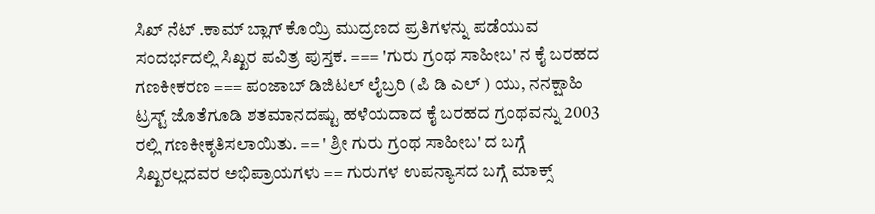ಸಿಖ್ ನೆಟ್ .ಕಾಮ್ ಬ್ಲಾಗ್ ಕೊಯ್ರಿ ಮುದ್ರಣದ ಪ್ರತಿಗಳನ್ನು ಪಡೆಯುವ ಸಂದರ್ಭದಲ್ಲಿ ಸಿಖ್ಖರ ಪವಿತ್ರ ಪುಸ್ತಕ. === 'ಗುರು ಗ್ರಂಥ ಸಾಹೀಬ' ನ ಕೈ ಬರಹದ ಗಣಕೀಕರಣ === ಪಂಜಾಬ್ ಡಿಜಿಟಲ್ ಲೈಬ್ರರಿ (ಪಿ ಡಿ ಎಲ್ ) ಯು, ನನಕ್ಷಾಹಿ ಟ್ರಸ್ಟ್ ಜೊತೆಗೂಡಿ ಶತಮಾನದಷ್ಟು ಹಳೆಯದಾದ ಕೈ ಬರಹದ ಗ್ರಂಥವನ್ನು 2003 ರಲ್ಲಿ ಗಣಕೀಕೃತಿಸಲಾಯಿತು. == ' ಶ್ರೀ ಗುರು ಗ್ರಂಥ ಸಾಹೀಬ' ದ ಬಗ್ಗೆ ಸಿಖ್ಖರಲ್ಲದವರ ಅಭಿಪ್ರಾಯಗಳು == ಗುರುಗಳ ಉಪನ್ಯಾಸದ ಬಗ್ಗೆ ಮಾಕ್ಸ್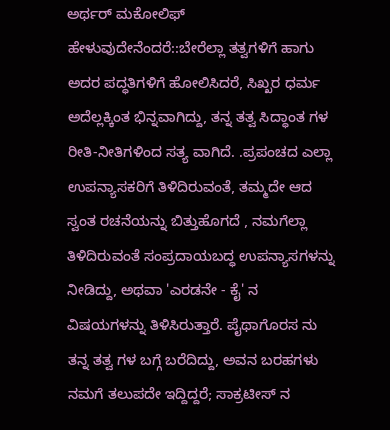ಅರ್ಥರ್ ಮಕೋಲಿಫ್ ಹೇಳುವುದೇನೆಂದರೆ::ಬೇರೆಲ್ಲಾ ತತ್ವಗಳಿಗೆ ಹಾಗು ಅದರ ಪದ್ಧತಿಗಳಿಗೆ ಹೋಲಿಸಿದರೆ, ಸಿಖ್ಖರ ಧರ್ಮ ಅದೆಲ್ಲಕ್ಕಿಂತ ಭಿನ್ನವಾಗಿದ್ದು, ತನ್ನ ತತ್ವ ಸಿದ್ಧಾಂತ ಗಳ ರೀತಿ-ನೀತಿಗಳಿಂದ ಸತ್ಯ ವಾಗಿದೆ. .ಪ್ರಪಂಚದ ಎಲ್ಲಾ ಉಪನ್ಯಾಸಕರಿಗೆ ತಿಳಿದಿರುವಂತೆ, ತಮ್ಮದೇ ಆದ ಸ್ವಂತ ರಚನೆಯನ್ನು ಬಿತ್ತುಹೊಗದೆ , ನಮಗೆಲ್ಲಾ ತಿಳಿದಿರುವಂತೆ ಸಂಪ್ರದಾಯಬದ್ಧ ಉಪನ್ಯಾಸಗಳನ್ನು ನೀಡಿದ್ದು, ಅಥವಾ 'ಎರಡನೇ - ಕೈ' ನ ವಿಷಯಗಳನ್ನು ತಿಳಿಸಿರುತ್ತಾರೆ. ಪೈಥಾಗೊರಸ ನು ತನ್ನ ತತ್ವ ಗಳ ಬಗ್ಗೆ ಬರೆದಿದ್ದು, ಅವನ ಬರಹಗಳು ನಮಗೆ ತಲುಪದೇ ಇದ್ದಿದ್ದರೆ; ಸಾಕ್ರಟೀಸ್ ನ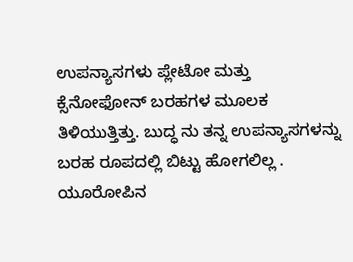ಉಪನ್ಯಾಸಗಳು ಪ್ಲೇಟೋ ಮತ್ತು ಕ್ಸೆನೋಫೋನ್ ಬರಹಗಳ ಮೂಲಕ ತಿಳಿಯುತ್ತಿತ್ತು. ಬುದ್ಧ ನು ತನ್ನ ಉಪನ್ಯಾಸಗಳನ್ನು ಬರಹ ರೂಪದಲ್ಲಿ ಬಿಟ್ಟು ಹೋಗಲಿಲ್ಲ . ಯೂರೋಪಿನ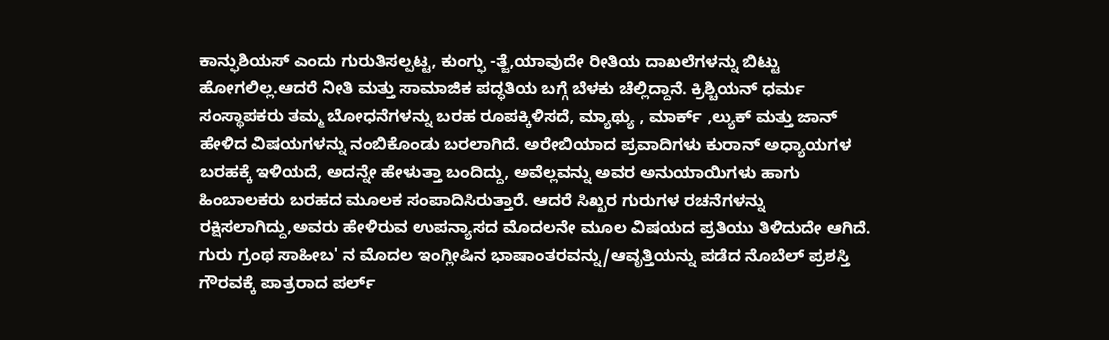ಕಾನ್ಫುಶಿಯಸ್ ಎಂದು ಗುರುತಿಸಲ್ಪಟ್ಟ, ಕುಂಗ್ಫು -ತ್ಜೆ,ಯಾವುದೇ ರೀತಿಯ ದಾಖಲೆಗಳನ್ನು ಬಿಟ್ಟು ಹೋಗಲಿಲ್ಲ.ಆದರೆ ನೀತಿ ಮತ್ತು ಸಾಮಾಜಿಕ ಪದ್ಧತಿಯ ಬಗ್ಗೆ ಬೆಳಕು ಚೆಲ್ಲಿದ್ದಾನೆ. ಕ್ರಿಶ್ಚಿಯನ್ ಧರ್ಮ ಸಂಸ್ಥಾಪಕರು ತಮ್ಮ ಬೋಧನೆಗಳನ್ನು ಬರಹ ರೂಪಕ್ಕಿಳಿಸದೆ, ಮ್ಯಾಥ್ಯು , ಮಾರ್ಕ್ ,ಲ್ಯುಕ್ ಮತ್ತು ಜಾನ್ ಹೇಳಿದ ವಿಷಯಗಳನ್ನು ನಂಬಿಕೊಂಡು ಬರಲಾಗಿದೆ. ಅರೇಬಿಯಾದ ಪ್ರವಾದಿಗಳು ಕುರಾನ್ ಅಧ್ಯಾಯಗಳ ಬರಹಕ್ಕೆ ಇಳಿಯದೆ, ಅದನ್ನೇ ಹೇಳುತ್ತಾ ಬಂದಿದ್ದು, ಅವೆಲ್ಲವನ್ನು ಅವರ ಅನುಯಾಯಿಗಳು ಹಾಗು ಹಿಂಬಾಲಕರು ಬರಹದ ಮೂಲಕ ಸಂಪಾದಿಸಿರುತ್ತಾರೆ. ಆದರೆ ಸಿಖ್ಖರ ಗುರುಗಳ ರಚನೆಗಳನ್ನು ರಕ್ಷಿಸಲಾಗಿದ್ದು,ಅವರು ಹೇಳಿರುವ ಉಪನ್ಯಾಸದ ಮೊದಲನೇ ಮೂಲ ವಿಷಯದ ಪ್ರತಿಯು ತಿಳಿದುದೇ ಆಗಿದೆ. ಗುರು ಗ್ರಂಥ ಸಾಹೀಬ' ನ ಮೊದಲ ಇಂಗ್ಲೀಷಿನ ಭಾಷಾಂತರವನ್ನು/ಆವೃತ್ತಿಯನ್ನು ಪಡೆದ ನೊಬೆಲ್ ಪ್ರಶಸ್ತಿ ಗೌರವಕ್ಕೆ ಪಾತ್ರರಾದ ಪರ್ಲ್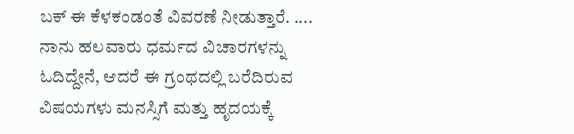ಬಕ್ ಈ ಕೆಳಕಂಡಂತೆ ವಿವರಣೆ ನೀಡುತ್ತಾರೆ. .... ನಾನು ಹಲವಾರು ಧರ್ಮದ ವಿಚಾರಗಳನ್ನು ಓದಿದ್ದೇನೆ, ಆದರೆ ಈ ಗ್ರಂಥದಲ್ಲಿ ಬರೆದಿರುವ ವಿಷಯಗಳು ಮನಸ್ಸಿಗೆ ಮತ್ತು ಹೃದಯಕ್ಕೆ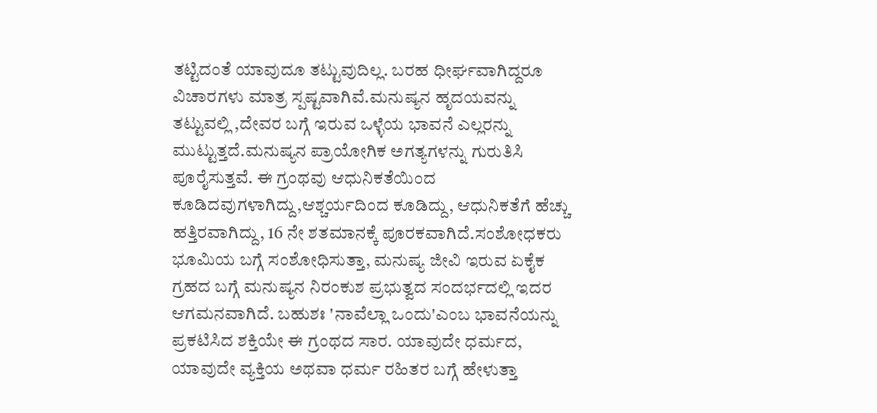ತಟ್ಟಿದಂತೆ ಯಾವುದೂ ತಟ್ಟುವುದಿಲ್ಲ. ಬರಹ ಧೀರ್ಘವಾಗಿದ್ದರೂ ವಿಚಾರಗಳು ಮಾತ್ರ ಸ್ಪಷ್ಟವಾಗಿವೆ.ಮನುಷ್ಯನ ಹೃದಯವನ್ನು ತಟ್ಟುವಲ್ಲಿ ,ದೇವರ ಬಗ್ಗೆ ಇರುವ ಒಳ್ಳೆಯ ಭಾವನೆ ಎಲ್ಲರನ್ನು ಮುಟ್ಟುತ್ತದೆ.ಮನುಷ್ಯನ ಪ್ರಾಯೋಗಿಕ ಅಗತ್ಯಗಳನ್ನು ಗುರುತಿಸಿ ಪೂರೈಸುತ್ತವೆ. ಈ ಗ್ರಂಥವು ಆಧುನಿಕತೆಯಿಂದ ಕೂಡಿದವುಗಳಾಗಿದ್ದು,ಆಶ್ಚರ್ಯದಿಂದ ಕೂಡಿದ್ದು, ಆಧುನಿಕತೆಗೆ ಹೆಚ್ಚು ಹತ್ತಿರವಾಗಿದ್ದು, 16 ನೇ ಶತಮಾನಕ್ಕೆ ಪೂರಕವಾಗಿದೆ.ಸಂಶೋಧಕರು ಭೂಮಿಯ ಬಗ್ಗೆ ಸಂಶೋಧಿಸುತ್ತಾ, ಮನುಷ್ಯ ಜೀವಿ ಇರುವ ಏಕೈಕ ಗ್ರಹದ ಬಗ್ಗೆ ಮನುಷ್ಯನ ನಿರಂಕುಶ ಪ್ರಭುತ್ವದ ಸಂದರ್ಭದಲ್ಲಿ ಇದರ ಆಗಮನವಾಗಿದೆ. ಬಹುಶಃ 'ನಾವೆಲ್ಲಾ ಒಂದು'ಎಂಬ ಭಾವನೆಯನ್ನು ಪ್ರಕಟಿಸಿದ ಶಕ್ತಿಯೇ ಈ ಗ್ರಂಥದ ಸಾರ. ಯಾವುದೇ ಧರ್ಮದ, ಯಾವುದೇ ವ್ಯಕ್ತಿಯ ಅಥವಾ ಧರ್ಮ ರಹಿತರ ಬಗ್ಗೆ ಹೇಳುತ್ತಾ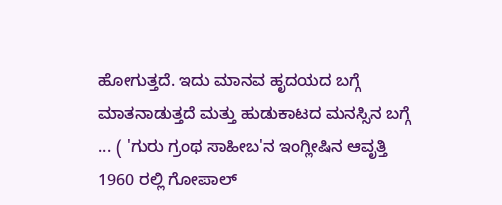ಹೋಗುತ್ತದೆ. ಇದು ಮಾನವ ಹೃದಯದ ಬಗ್ಗೆ ಮಾತನಾಡುತ್ತದೆ ಮತ್ತು ಹುಡುಕಾಟದ ಮನಸ್ಸಿನ ಬಗ್ಗೆ ... ( 'ಗುರು ಗ್ರಂಥ ಸಾಹೀಬ'ನ ಇಂಗ್ಲೀಷಿನ ಆವೃತ್ತಿ 1960 ರಲ್ಲಿ ಗೋಪಾಲ್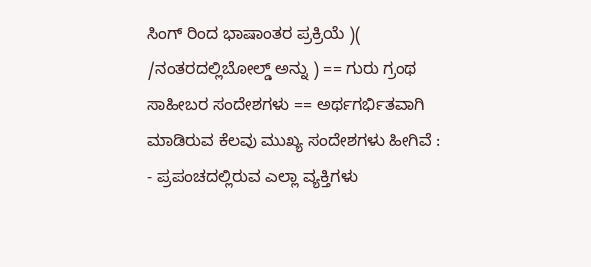ಸಿಂಗ್ ರಿಂದ ಭಾಷಾಂತರ ಪ್ರಕ್ರಿಯೆ )( /ನಂತರದಲ್ಲಿಬೋಲ್ಡ್ ಅನ್ನು ) == ಗುರು ಗ್ರಂಥ ಸಾಹೀಬರ ಸಂದೇಶಗಳು == ಅರ್ಥಗರ್ಭಿತವಾಗಿ ಮಾಡಿರುವ ಕೆಲವು ಮುಖ್ಯ ಸಂದೇಶಗಳು ಹೀಗಿವೆ : - ಪ್ರಪಂಚದಲ್ಲಿರುವ ಎಲ್ಲಾ ವ್ಯಕ್ತಿಗಳು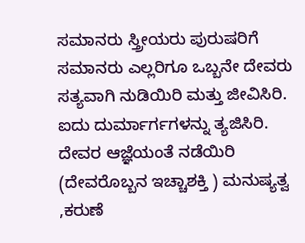ಸಮಾನರು ಸ್ತ್ರೀಯರು ಪುರುಷರಿಗೆ ಸಮಾನರು ಎಲ್ಲರಿಗೂ ಒಬ್ಬನೇ ದೇವರು ಸತ್ಯವಾಗಿ ನುಡಿಯಿರಿ ಮತ್ತು ಜೀವಿಸಿರಿ. ಐದು ದುರ್ಮಾರ್ಗಗಳನ್ನು ತ್ಯಜಿಸಿರಿ. ದೇವರ ಆಜ್ಞೆಯಂತೆ ನಡೆಯಿರಿ (ದೇವರೊಬ್ಬನ ಇಚ್ಚಾಶಕ್ತಿ ) ಮನುಷ್ಯತ್ವ ,ಕರುಣೆ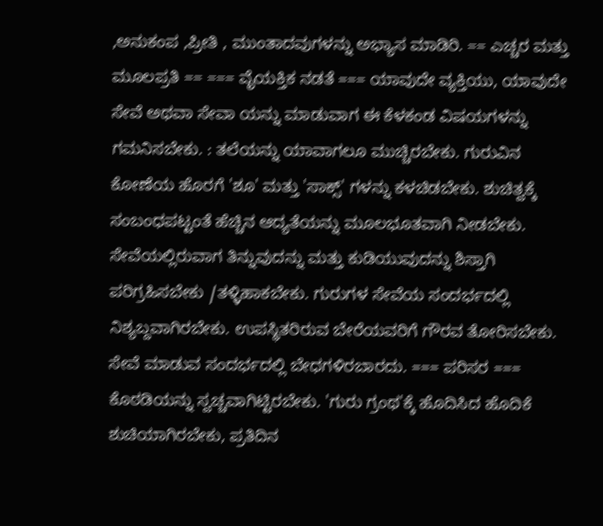,ಅನುಕಂಪ ,ಪ್ರೀತಿ , ಮುಂತಾದವುಗಳನ್ನು ಅಭ್ಯಾಸ ಮಾಡಿರಿ. == ಎಚ್ಚರ ಮತ್ತು ಮೂಲಪ್ರತಿ == === ವೈಯಕ್ತಿಕ ನಡತೆ === ಯಾವುದೇ ವ್ಯಕ್ತಿಯು, ಯಾವುದೇ ಸೇವೆ ಅಥವಾ ಸೇವಾ ಯನ್ನು ಮಾಡುವಾಗ ಈ ಕೆಳಕಂಡ ವಿಷಯಗಳನ್ನು ಗಮನಿಸಬೇಕು. : ತಲೆಯನ್ನು ಯಾವಾಗಲೂ ಮುಚ್ಚಿರಬೇಕು. ಗುರುವಿನ ಕೋಣೆಯ ಹೊರಗೆ 'ಶೂ' ಮತ್ತು 'ಸಾಕ್ಸ್' ಗಳನ್ನು ಕಳಚಿಡಬೇಕು. ಶುಚಿತ್ವಕ್ಕೆ ಸಂಬಂಧಪಟ್ಟಂತೆ ಹೆಚ್ಚಿನ ಆದ್ಯತೆಯನ್ನು ಮೂಲಭೂತವಾಗಿ ನೀಡಬೇಕು. ಸೇವೆಯಲ್ಲಿರುವಾಗ ತಿನ್ನುವುದನ್ನು ಮತ್ತು ಕುಡಿಯುವುದನ್ನು ಶಿಸ್ತಾಗಿ ಪರಿಗ್ರಹಿಸಬೇಕು /ತಳ್ಳಿಹಾಕಬೇಕು. ಗುರುಗಳ ಸೇವೆಯ ಸಂದರ್ಭದಲ್ಲಿ ನಿಶ್ಯಬ್ದವಾಗಿರಬೇಕು. ಉಪಸ್ಥಿತರಿರುವ ಬೇರೆಯವರಿಗೆ ಗೌರವ ತೋರಿಸಬೇಕು. ಸೇವೆ ಮಾಡುವ ಸಂದರ್ಭದಲ್ಲಿ ಬೇಧಗಳಿರಬಾರದು. === ಪರಿಸರ === ಕೊಠಡಿಯನ್ನು ಸ್ವಚ್ಚವಾಗಿಟ್ಟಿರಬೇಕು. 'ಗುರು ಗ್ರಂಥ'ಕ್ಕೆ ಹೊದಿಸಿದ ಹೊದಿಕೆ ಶುಚಿಯಾಗಿರಬೇಕು, ಪ್ರತಿದಿನ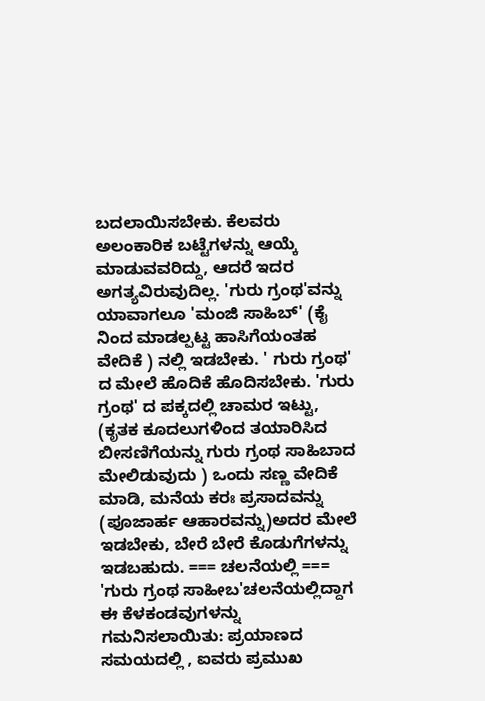ಬದಲಾಯಿಸಬೇಕು. ಕೆಲವರು ಅಲಂಕಾರಿಕ ಬಟ್ಟೆಗಳನ್ನು ಆಯ್ಕೆ ಮಾಡುವವರಿದ್ದು, ಆದರೆ ಇದರ ಅಗತ್ಯವಿರುವುದಿಲ್ಲ. 'ಗುರು ಗ್ರಂಥ'ವನ್ನು ಯಾವಾಗಲೂ 'ಮಂಜಿ ಸಾಹಿಬ್' (ಕೈ ನಿಂದ ಮಾಡಲ್ಪಟ್ಟ ಹಾಸಿಗೆಯಂತಹ ವೇದಿಕೆ ) ನಲ್ಲಿ ಇಡಬೇಕು. ' ಗುರು ಗ್ರಂಥ' ದ ಮೇಲೆ ಹೊದಿಕೆ ಹೊದಿಸಬೇಕು. 'ಗುರು ಗ್ರಂಥ' ದ ಪಕ್ಕದಲ್ಲಿ ಚಾಮರ ಇಟ್ಟು, (ಕೃತಕ ಕೂದಲುಗಳಿಂದ ತಯಾರಿಸಿದ ಬೀಸಣಿಗೆಯನ್ನು ಗುರು ಗ್ರಂಥ ಸಾಹಿಬಾದ ಮೇಲಿಡುವುದು ) ಒಂದು ಸಣ್ಣ ವೇದಿಕೆ ಮಾಡಿ, ಮನೆಯ ಕರಃ ಪ್ರಸಾದವನ್ನು (ಪೂಜಾರ್ಹ ಆಹಾರವನ್ನು)ಅದರ ಮೇಲೆ ಇಡಬೇಕು, ಬೇರೆ ಬೇರೆ ಕೊಡುಗೆಗಳನ್ನು ಇಡಬಹುದು. === ಚಲನೆಯಲ್ಲಿ === 'ಗುರು ಗ್ರಂಥ ಸಾಹೀಬ'ಚಲನೆಯಲ್ಲಿದ್ದಾಗ ಈ ಕೆಳಕಂಡವುಗಳನ್ನು ಗಮನಿಸಲಾಯಿತು: ಪ್ರಯಾಣದ ಸಮಯದಲ್ಲಿ , ಐವರು ಪ್ರಮುಖ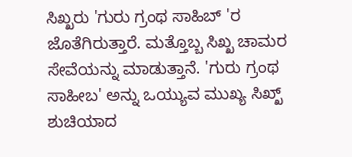ಸಿಖ್ಖರು 'ಗುರು ಗ್ರಂಥ ಸಾಹಿಬ್ 'ರ ಜೊತೆಗಿರುತ್ತಾರೆ. ಮತ್ತೊಬ್ಬ ಸಿಖ್ಖ ಚಾಮರ ಸೇವೆಯನ್ನು ಮಾಡುತ್ತಾನೆ. 'ಗುರು ಗ್ರಂಥ ಸಾಹೀಬ' ಅನ್ನು ಒಯ್ಯುವ ಮುಖ್ಯ ಸಿಖ್ಖ್ ಶುಚಿಯಾದ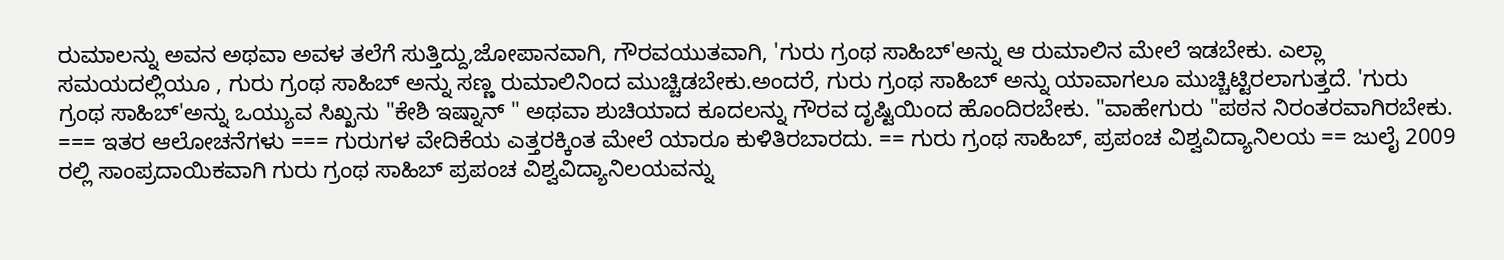ರುಮಾಲನ್ನು ಅವನ ಅಥವಾ ಅವಳ ತಲೆಗೆ ಸುತ್ತಿದ್ದು,ಜೋಪಾನವಾಗಿ, ಗೌರವಯುತವಾಗಿ, 'ಗುರು ಗ್ರಂಥ ಸಾಹಿಬ್'ಅನ್ನು ಆ ರುಮಾಲಿನ ಮೇಲೆ ಇಡಬೇಕು. ಎಲ್ಲಾ ಸಮಯದಲ್ಲಿಯೂ , ಗುರು ಗ್ರಂಥ ಸಾಹಿಬ್ ಅನ್ನು ಸಣ್ಣ ರುಮಾಲಿನಿಂದ ಮುಚ್ಚಿಡಬೇಕು.ಅಂದರೆ, ಗುರು ಗ್ರಂಥ ಸಾಹಿಬ್ ಅನ್ನು ಯಾವಾಗಲೂ ಮುಚ್ಚಿಟ್ಟಿರಲಾಗುತ್ತದೆ. 'ಗುರು ಗ್ರಂಥ ಸಾಹಿಬ್'ಅನ್ನು ಒಯ್ಯುವ ಸಿಖ್ಖನು "ಕೇಶಿ ಇಷ್ನಾನ್ " ಅಥವಾ ಶುಚಿಯಾದ ಕೂದಲನ್ನು ಗೌರವ ದೃಷ್ಟಿಯಿಂದ ಹೊಂದಿರಬೇಕು. "ವಾಹೇಗುರು "ಪಠನ ನಿರಂತರವಾಗಿರಬೇಕು. === ಇತರ ಆಲೋಚನೆಗಳು === ಗುರುಗಳ ವೇದಿಕೆಯ ಎತ್ತರಕ್ಕಿಂತ ಮೇಲೆ ಯಾರೂ ಕುಳಿತಿರಬಾರದು. == ಗುರು ಗ್ರಂಥ ಸಾಹಿಬ್, ಪ್ರಪಂಚ ವಿಶ್ವವಿದ್ಯಾನಿಲಯ == ಜುಲೈ 2009 ರಲ್ಲಿ ಸಾಂಪ್ರದಾಯಿಕವಾಗಿ ಗುರು ಗ್ರಂಥ ಸಾಹಿಬ್ ಪ್ರಪಂಚ ವಿಶ್ವವಿದ್ಯಾನಿಲಯವನ್ನು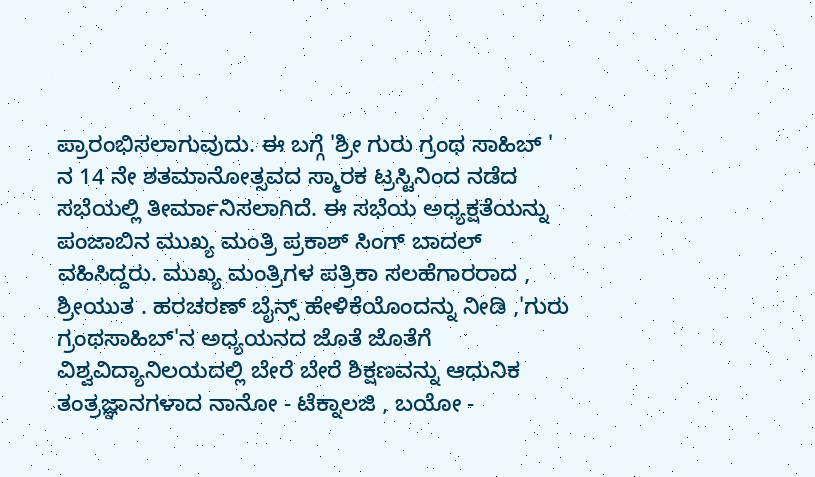ಪ್ರಾರಂಭಿಸಲಾಗುವುದು. ಈ ಬಗ್ಗೆ 'ಶ್ರೀ ಗುರು ಗ್ರಂಥ ಸಾಹಿಬ್ ' ನ 14 ನೇ ಶತಮಾನೋತ್ಸವದ ಸ್ಮಾರಕ ಟ್ರಸ್ಟಿನಿಂದ ನಡೆದ ಸಭೆಯಲ್ಲಿ ತೀರ್ಮಾನಿಸಲಾಗಿದೆ. ಈ ಸಭೆಯ ಅಧ್ಯಕ್ಷತೆಯನ್ನು ಪಂಜಾಬಿನ ಮುಖ್ಯ ಮಂತ್ರಿ ಪ್ರಕಾಶ್ ಸಿಂಗ್ ಬಾದಲ್ ವಹಿಸಿದ್ದರು. ಮುಖ್ಯ ಮಂತ್ರಿಗಳ ಪತ್ರಿಕಾ ಸಲಹೆಗಾರರಾದ , ಶ್ರೀಯುತ . ಹರಚರಣ್ ಬೈನ್ಸ್ ಹೇಳಿಕೆಯೊಂದನ್ನು ನೀಡಿ ,'ಗುರು ಗ್ರಂಥಸಾಹಿಬ್'ನ ಅಧ್ಯಯನದ ಜೊತೆ ಜೊತೆಗೆ ವಿಶ್ವವಿದ್ಯಾನಿಲಯದಲ್ಲಿ ಬೇರೆ ಬೇರೆ ಶಿಕ್ಷಣವನ್ನು ಆಧುನಿಕ ತಂತ್ರಜ್ಞಾನಗಳಾದ ನಾನೋ - ಟೆಕ್ನಾಲಜಿ , ಬಯೋ -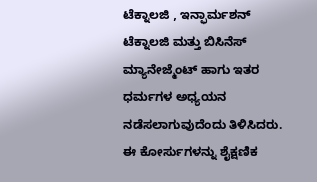ಟೆಕ್ನಾಲಜಿ , ಇನ್ಫಾರ್ಮಶನ್ ಟೆಕ್ನಾಲಜಿ ಮತ್ತು ಬಿಸಿನೆಸ್ ಮ್ಯಾನೇಜ್ಮೆಂಟ್ ಹಾಗು ಇತರ ಧರ್ಮಗಳ ಅಧ್ಯಯನ ನಡೆಸಲಾಗುವುದೆಂದು ತಿಳಿಸಿದರು. ಈ ಕೋರ್ಸುಗಳನ್ನು ಶೈಕ್ಷಣಿಕ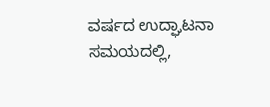ವರ್ಷದ ಉದ್ಘಾಟನಾ ಸಮಯದಲ್ಲಿ,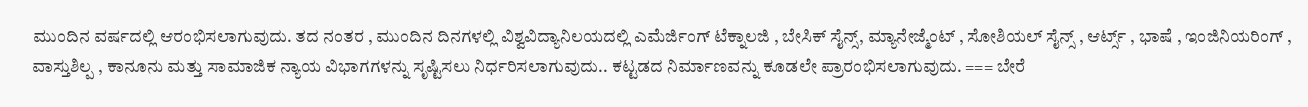ಮುಂದಿನ ವರ್ಷದಲ್ಲಿ ಆರಂಭಿಸಲಾಗುವುದು. ತದ ನಂತರ , ಮುಂದಿನ ದಿನಗಳಲ್ಲಿ ವಿಶ್ವವಿದ್ಯಾನಿಲಯದಲ್ಲಿ ಎಮೆರ್ಜಿಂಗ್ ಟೆಕ್ನಾಲಜಿ , ಬೇಸಿಕ್ ಸೈನ್ಸ್, ಮ್ಯಾನೇಜ್ಮೆಂಟ್ , ಸೋಶಿಯಲ್ ಸೈನ್ಸ್ , ಆರ್ಟ್ಸ್ , ಭಾಷೆ , ಇಂಜಿನಿಯರಿಂಗ್ , ವಾಸ್ತುಶಿಲ್ಪ , ಕಾನೂನು ಮತ್ತು ಸಾಮಾಜಿಕ ನ್ಯಾಯ ವಿಭಾಗಗಳನ್ನು ಸೃಷ್ಟಿಸಲು ನಿರ್ಧರಿಸಲಾಗುವುದು.. ಕಟ್ಟಡದ ನಿರ್ಮಾಣವನ್ನು ಕೂಡಲೇ ಪ್ರಾರಂಭಿಸಲಾಗುವುದು. === ಬೇರೆ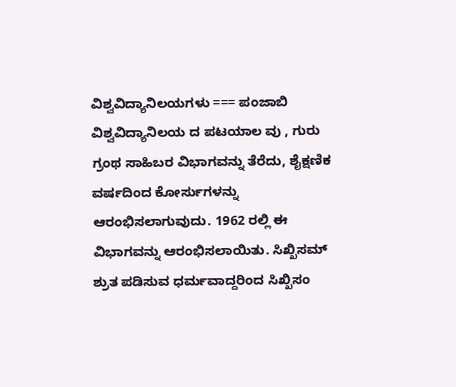ವಿಶ್ವವಿದ್ಯಾನಿಲಯಗಳು === ಪಂಜಾಬಿ ವಿಶ್ವವಿದ್ಯಾನಿಲಯ ದ ಪಟಯಾಲ ವು , ಗುರು ಗ್ರಂಥ ಸಾಹಿಬರ ವಿಭಾಗವನ್ನು ತೆರೆದು, ಶೈಕ್ಷಣಿಕ ವರ್ಷದಿಂದ ಕೋರ್ಸುಗಳನ್ನು ಆರಂಭಿಸಲಾಗುವುದು. 1962 ರಲ್ಲಿ ಈ ವಿಭಾಗವನ್ನು ಆರಂಭಿಸಲಾಯಿತು. ಸಿಖ್ಖಿಸಮ್ ಶ್ರುತ ಪಡಿಸುವ ಧರ್ಮವಾದ್ದರಿಂದ ಸಿಖ್ಖಿಸಂ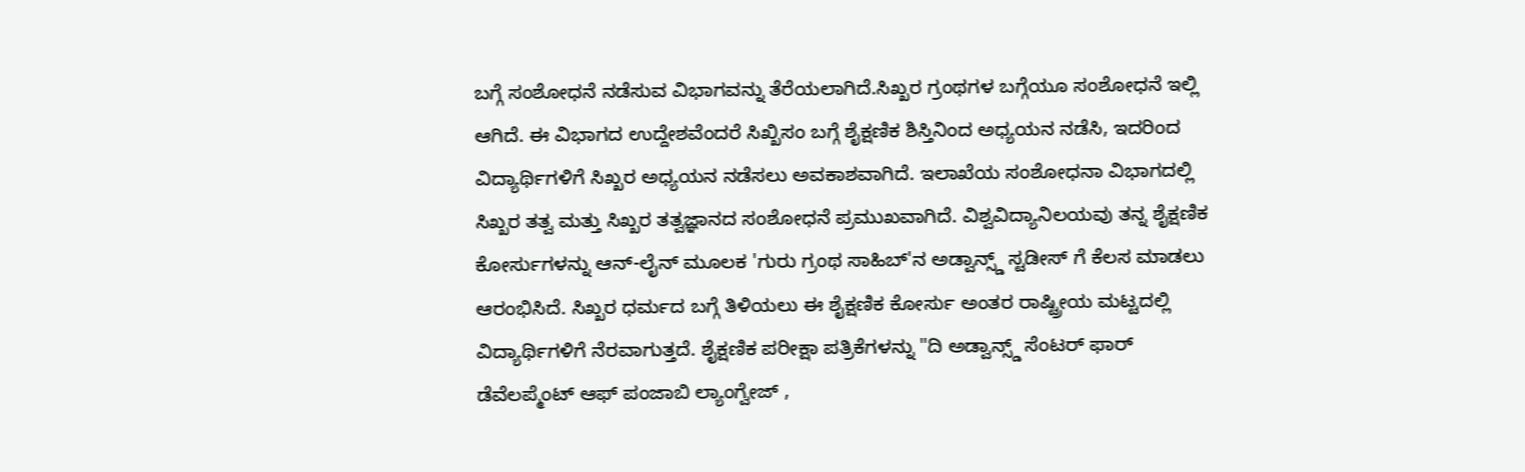ಬಗ್ಗೆ ಸಂಶೋಧನೆ ನಡೆಸುವ ವಿಭಾಗವನ್ನು ತೆರೆಯಲಾಗಿದೆ.ಸಿಖ್ಖರ ಗ್ರಂಥಗಳ ಬಗ್ಗೆಯೂ ಸಂಶೋಧನೆ ಇಲ್ಲಿ ಆಗಿದೆ. ಈ ವಿಭಾಗದ ಉದ್ದೇಶವೆಂದರೆ ಸಿಖ್ಖಿಸಂ ಬಗ್ಗೆ ಶೈಕ್ಷಣಿಕ ಶಿಸ್ತಿನಿಂದ ಅಧ್ಯಯನ ನಡೆಸಿ, ಇದರಿಂದ ವಿದ್ಯಾರ್ಥಿಗಳಿಗೆ ಸಿಖ್ಖರ ಅಧ್ಯಯನ ನಡೆಸಲು ಅವಕಾಶವಾಗಿದೆ. ಇಲಾಖೆಯ ಸಂಶೋಧನಾ ವಿಭಾಗದಲ್ಲಿ ಸಿಖ್ಖರ ತತ್ವ ಮತ್ತು ಸಿಖ್ಖರ ತತ್ವಜ್ಞಾನದ ಸಂಶೋಧನೆ ಪ್ರಮುಖವಾಗಿದೆ. ವಿಶ್ವವಿದ್ಯಾನಿಲಯವು ತನ್ನ ಶೈಕ್ಷಣಿಕ ಕೋರ್ಸುಗಳನ್ನು ಆನ್-ಲೈನ್ ಮೂಲಕ 'ಗುರು ಗ್ರಂಥ ಸಾಹಿಬ್'ನ ಅಡ್ವಾನ್ಸ್ಡ್ ಸ್ಟಡೀಸ್ ಗೆ ಕೆಲಸ ಮಾಡಲು ಆರಂಭಿಸಿದೆ. ಸಿಖ್ಖರ ಧರ್ಮದ ಬಗ್ಗೆ ತಿಳಿಯಲು ಈ ಶೈಕ್ಷಣಿಕ ಕೋರ್ಸು ಅಂತರ ರಾಷ್ಟ್ರೀಯ ಮಟ್ಟದಲ್ಲಿ ವಿದ್ಯಾರ್ಥಿಗಳಿಗೆ ನೆರವಾಗುತ್ತದೆ. ಶೈಕ್ಷಣಿಕ ಪರೀಕ್ಷಾ ಪತ್ರಿಕೆಗಳನ್ನು "ದಿ ಅಡ್ವಾನ್ಸ್ಡ್ ಸೆಂಟರ್ ಫಾರ್ ಡೆವೆಲಪ್ಮೆಂಟ್ ಆಫ್ ಪಂಜಾಬಿ ಲ್ಯಾಂಗ್ವೇಜ್ ,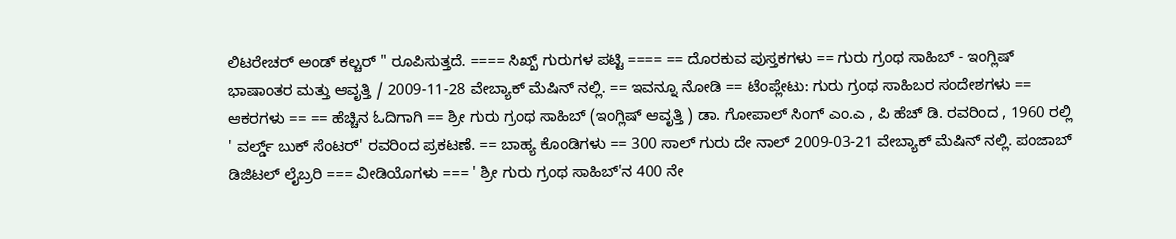ಲಿಟರೇಚರ್ ಅಂಡ್ ಕಲ್ಚರ್ " ರೂಪಿಸುತ್ತದೆ. ==== ಸಿಖ್ಖ್ ಗುರುಗಳ ಪಟ್ಟಿ ==== == ದೊರಕುವ ಪುಸ್ತಕಗಳು == ಗುರು ಗ್ರಂಥ ಸಾಹಿಬ್ - ಇಂಗ್ಲಿಷ್ ಭಾಷಾಂತರ ಮತ್ತು ಆವೃತ್ತಿ / 2009-11-28 ವೇಬ್ಯಾಕ್ ಮೆಷಿನ್ ನಲ್ಲಿ. == ಇವನ್ನೂ ನೋಡಿ == ಟೆಂಪ್ಲೇಟು: ಗುರು ಗ್ರಂಥ ಸಾಹಿಬರ ಸಂದೇಶಗಳು == ಆಕರಗಳು == == ಹೆಚ್ಚಿನ ಓದಿಗಾಗಿ == ಶ್ರೀ ಗುರು ಗ್ರಂಥ ಸಾಹಿಬ್ (ಇಂಗ್ಲಿಷ್ ಆವೃತ್ತಿ ) ಡಾ. ಗೋಪಾಲ್ ಸಿಂಗ್ ಎಂ.ಎ , ಪಿ ಹೆಚ್ ಡಿ. ರವರಿಂದ , 1960 ರಲ್ಲಿ ' ವರ್ಲ್ಡ್ ಬುಕ್ ಸೆಂಟರ್' ರವರಿಂದ ಪ್ರಕಟಣೆ. == ಬಾಹ್ಯ ಕೊಂಡಿಗಳು == 300 ಸಾಲ್ ಗುರು ದೇ ನಾಲ್ 2009-03-21 ವೇಬ್ಯಾಕ್ ಮೆಷಿನ್ ನಲ್ಲಿ. ಪಂಜಾಬ್ ಡಿಜಿಟಲ್ ಲೈಬ್ರರಿ === ವೀಡಿಯೊಗಳು === ' ಶ್ರೀ ಗುರು ಗ್ರಂಥ ಸಾಹಿಬ್'ನ 400 ನೇ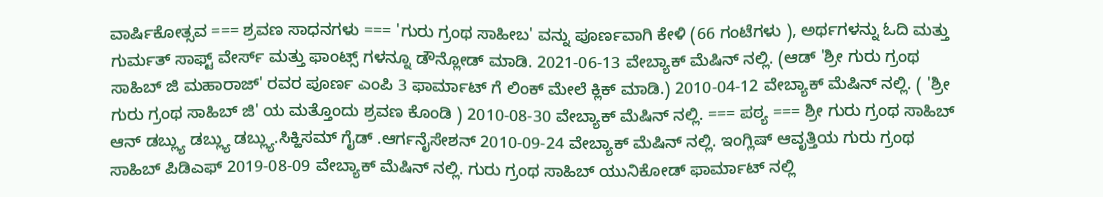ವಾರ್ಷಿಕೋತ್ಸವ === ಶ್ರವಣ ಸಾಧನಗಳು === 'ಗುರು ಗ್ರಂಥ ಸಾಹೀಬ' ವನ್ನು ಪೂರ್ಣವಾಗಿ ಕೇಳಿ (66 ಗಂಟೆಗಳು ), ಅರ್ಥಗಳನ್ನು ಓದಿ ಮತ್ತು ಗುರ್ಮತ್ ಸಾಫ್ಟ್ ವೇರ್ಸ್ ಮತ್ತು ಫಾಂಟ್ಸ್ ಗಳನ್ನೂ ಡೌನ್ಲೋಡ್ ಮಾಡಿ. 2021-06-13 ವೇಬ್ಯಾಕ್ ಮೆಷಿನ್ ನಲ್ಲಿ. (ಆಡ್ 'ಶ್ರೀ ಗುರು ಗ್ರಂಥ ಸಾಹಿಬ್ ಜಿ ಮಹಾರಾಜ್' ರವರ ಪೂರ್ಣ ಎಂಪಿ 3 ಫಾರ್ಮಾಟ್ ಗೆ ಲಿಂಕ್ ಮೇಲೆ ಕ್ಲಿಕ್ ಮಾಡಿ.) 2010-04-12 ವೇಬ್ಯಾಕ್ ಮೆಷಿನ್ ನಲ್ಲಿ. ( 'ಶ್ರೀ ಗುರು ಗ್ರಂಥ ಸಾಹಿಬ್ ಜಿ' ಯ ಮತ್ತೊಂದು ಶ್ರವಣ ಕೊಂಡಿ ) 2010-08-30 ವೇಬ್ಯಾಕ್ ಮೆಷಿನ್ ನಲ್ಲಿ. === ಪಠ್ಯ === ಶ್ರೀ ಗುರು ಗ್ರಂಥ ಸಾಹಿಬ್ ಆನ್ ಡಬ್ಲ್ಯು ಡಬ್ಲ್ಯು ಡಬ್ಲ್ಯು.ಸಿಕ್ಹಿಸಮ್ ಗೈಡ್ .ಆರ್ಗನೈಸೇಶನ್ 2010-09-24 ವೇಬ್ಯಾಕ್ ಮೆಷಿನ್ ನಲ್ಲಿ. ಇಂಗ್ಲಿಷ್ ಆವೃತ್ತಿಯ ಗುರು ಗ್ರಂಥ ಸಾಹಿಬ್ ಪಿಡಿಎಫ್ 2019-08-09 ವೇಬ್ಯಾಕ್ ಮೆಷಿನ್ ನಲ್ಲಿ. ಗುರು ಗ್ರಂಥ ಸಾಹಿಬ್ ಯುನಿಕೋಡ್ ಫಾರ್ಮಾಟ್ ನಲ್ಲಿ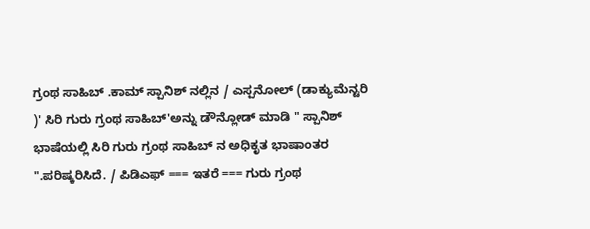ಗ್ರಂಥ ಸಾಹಿಬ್ .ಕಾಮ್ ಸ್ಪಾನಿಶ್ ನಲ್ಲಿನ / ಎಸ್ಪನೋಲ್ (ಡಾಕ್ಯುಮೆನ್ಟರಿ )' ಸಿರಿ ಗುರು ಗ್ರಂಥ ಸಾಹಿಬ್'ಅನ್ನು ಡೌನ್ಲೋಡ್ ಮಾಡಿ " ಸ್ಪಾನಿಶ್ ಭಾಷೆಯಲ್ಲಿ ಸಿರಿ ಗುರು ಗ್ರಂಥ ಸಾಹಿಬ್ ನ ಅಧಿಕೃತ ಭಾಷಾಂತರ ".ಪರಿಷ್ಕರಿಸಿದೆ. / ಪಿಡಿಎಫ್ === ಇತರೆ === ಗುರು ಗ್ರಂಥ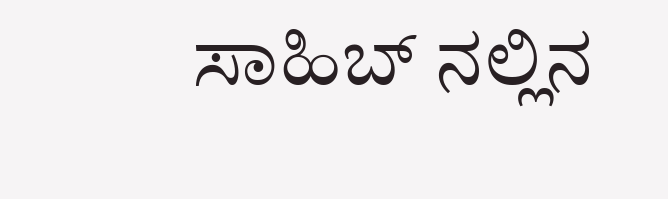ಸಾಹಿಬ್ ನಲ್ಲಿನ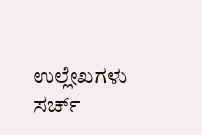ಉಲ್ಲೇಖಗಳು ಸರ್ಚ್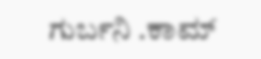ಗುರ್ಬನಿ .ಕಾಮ್